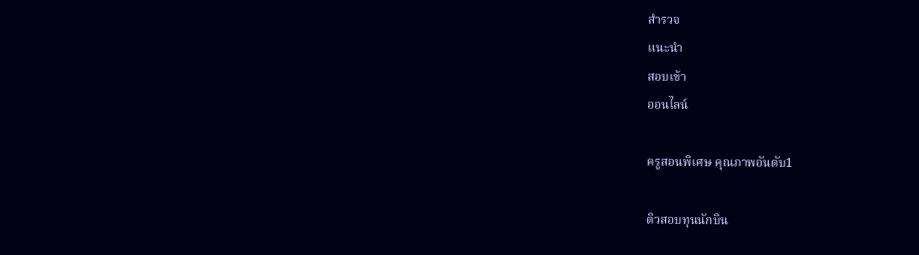สำรวจ
แนะนำ
สอบเข้า
ออนไลน์

ครูสอนพิเศษ คุณภาพอันดับ1

ติวสอบทุนนักบิน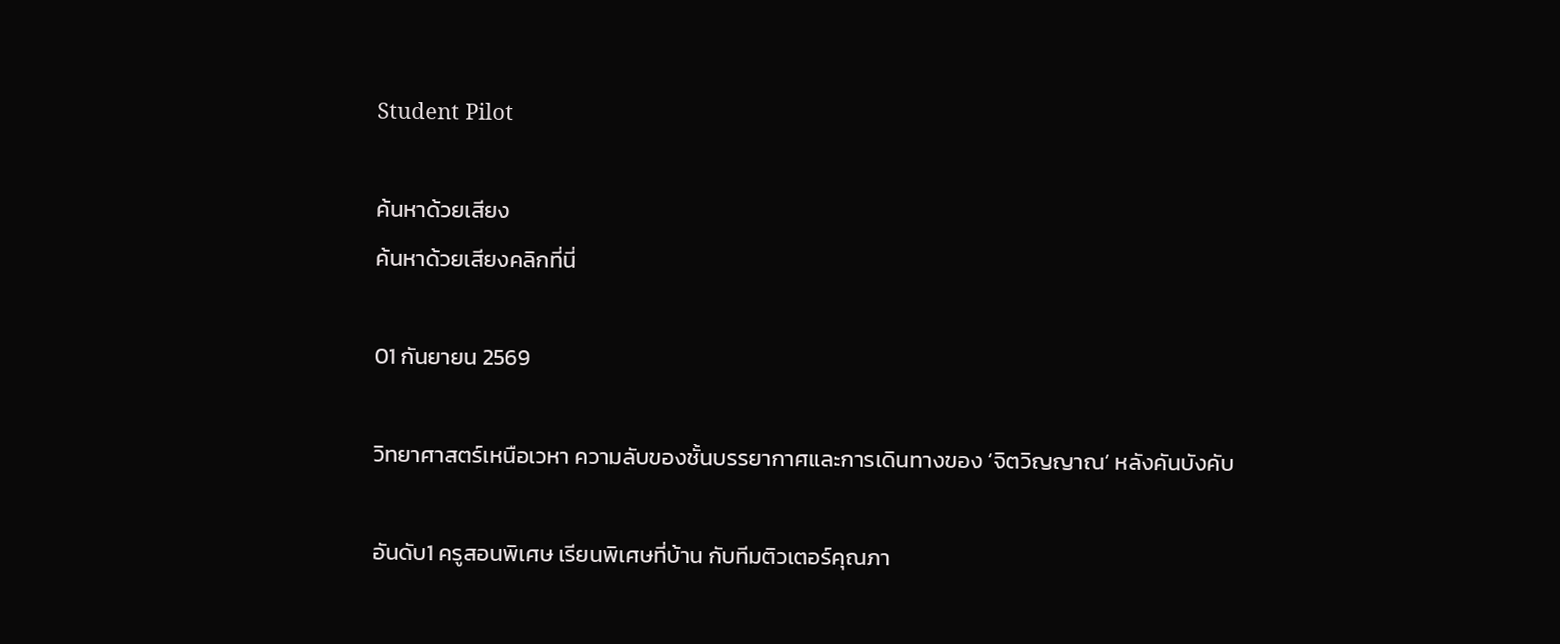Student Pilot

ค้นหาด้วยเสียง
ค้นหาด้วยเสียงคลิกที่นี่

01 กันยายน 2569

วิทยาศาสตร์เหนือเวหา ความลับของชั้นบรรยากาศและการเดินทางของ ‘จิตวิญญาณ’ หลังคันบังคับ

อันดับ1 ครูสอนพิเศษ เรียนพิเศษที่บ้าน กับทีมติวเตอร์คุณภา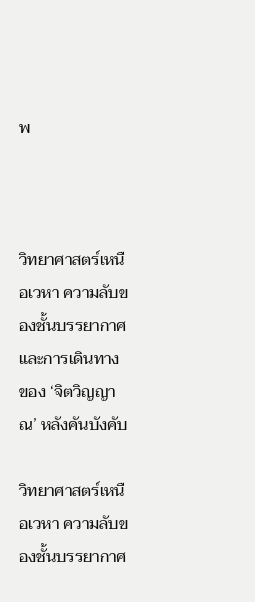พ



วิทยาศาสตร์เหนือเวหา ความลับของชั้นบรรยากาศและการเดินทางของ ‘จิตวิญญาณ’ หลังคันบังคับ

วิทยาศาสตร์เหนือเวหา ความลับของชั้นบรรยากาศ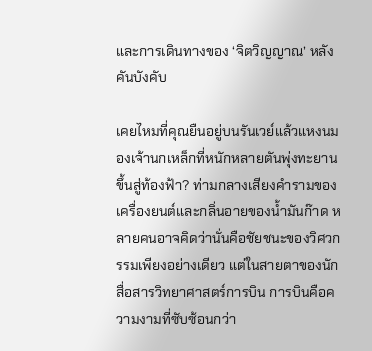และการเดินทางของ ‘จิตวิญญาณ’ หลังคันบังคับ

เคยไหมที่คุณยืนอยู่บนรันเวย์แล้วแหงนมองเจ้านกเหล็กที่หนักหลายตันพุ่งทะยานขึ้นสู่ท้องฟ้า? ท่ามกลางเสียงคำรามของเครื่องยนต์และกลิ่นอายของน้ำมันก๊าด หลายคนอาจคิดว่านั่นคือชัยชนะของวิศวกรรมเพียงอย่างเดียว แต่ในสายตาของนักสื่อสารวิทยาศาสตร์การบิน การบินคือความงามที่ซับซ้อนกว่า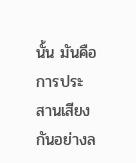นั้น มันคือการประสานเสียงกันอย่างล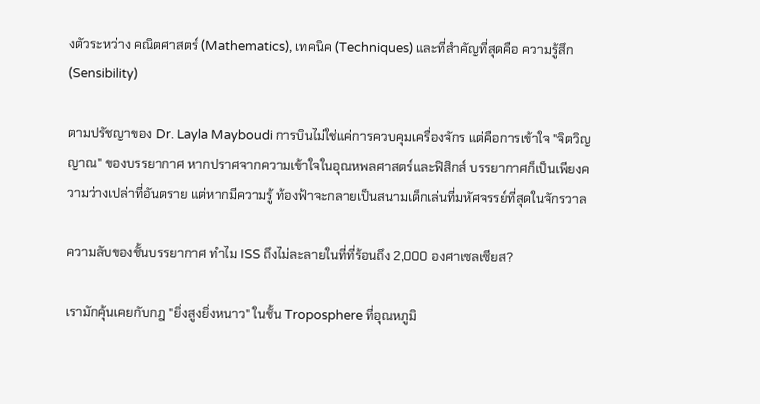งตัวระหว่าง คณิตศาสตร์ (Mathematics), เทคนิค (Techniques) และที่สำคัญที่สุดคือ ความรู้สึก (Sensibility)

ตามปรัชญาของ Dr. Layla Mayboudi การบินไม่ใช่แค่การควบคุมเครื่องจักร แต่คือการเข้าใจ "จิตวิญญาณ" ของบรรยากาศ หากปราศจากความเข้าใจในอุณหพลศาสตร์และฟิสิกส์ บรรยากาศก็เป็นเพียงความว่างเปล่าที่อันตราย แต่หากมีความรู้ ท้องฟ้าจะกลายเป็นสนามเด็กเล่นที่มหัศจรรย์ที่สุดในจักรวาล

ความลับของชั้นบรรยากาศ ทำไม ISS ถึงไม่ละลายในที่ที่ร้อนถึง 2,000 องศาเซลเซียส?

เรามักคุ้นเคยกับกฎ "ยิ่งสูงยิ่งหนาว" ในชั้น Troposphere ที่อุณหภูมิ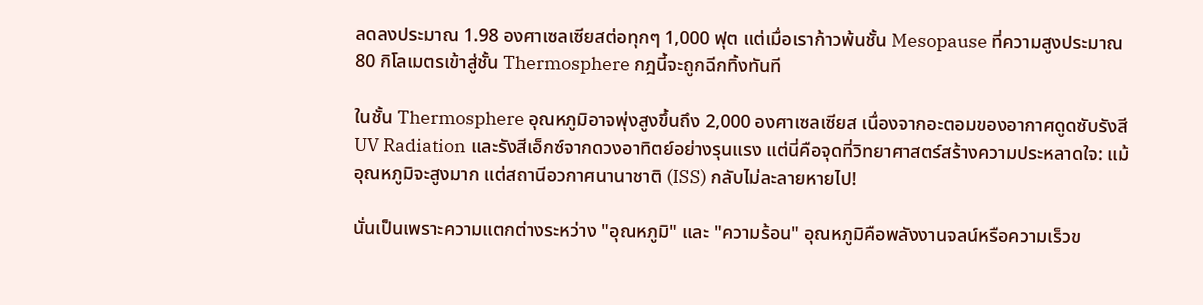ลดลงประมาณ 1.98 องศาเซลเซียสต่อทุกๆ 1,000 ฟุต แต่เมื่อเราก้าวพ้นชั้น Mesopause ที่ความสูงประมาณ 80 กิโลเมตรเข้าสู่ชั้น Thermosphere กฎนี้จะถูกฉีกทิ้งทันที

ในชั้น Thermosphere อุณหภูมิอาจพุ่งสูงขึ้นถึง 2,000 องศาเซลเซียส เนื่องจากอะตอมของอากาศดูดซับรังสี UV Radiation และรังสีเอ็กซ์จากดวงอาทิตย์อย่างรุนแรง แต่นี่คือจุดที่วิทยาศาสตร์สร้างความประหลาดใจ: แม้อุณหภูมิจะสูงมาก แต่สถานีอวกาศนานาชาติ (ISS) กลับไม่ละลายหายไป!

นั่นเป็นเพราะความแตกต่างระหว่าง "อุณหภูมิ" และ "ความร้อน" อุณหภูมิคือพลังงานจลน์หรือความเร็วข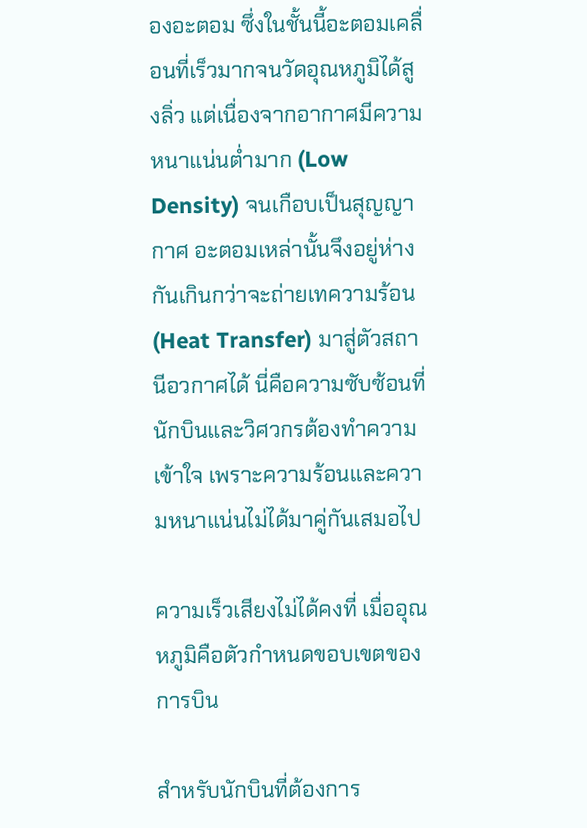องอะตอม ซึ่งในชั้นนี้อะตอมเคลื่อนที่เร็วมากจนวัดอุณหภูมิได้สูงลิ่ว แต่เนื่องจากอากาศมีความหนาแน่นต่ำมาก (Low Density) จนเกือบเป็นสุญญากาศ อะตอมเหล่านั้นจึงอยู่ห่างกันเกินกว่าจะถ่ายเทความร้อน (Heat Transfer) มาสู่ตัวสถานีอวกาศได้ นี่คือความซับซ้อนที่นักบินและวิศวกรต้องทำความเข้าใจ เพราะความร้อนและความหนาแน่นไม่ได้มาคู่กันเสมอไป

ความเร็วเสียงไม่ได้คงที่ เมื่ออุณหภูมิคือตัวกำหนดขอบเขตของการบิน

สำหรับนักบินที่ต้องการ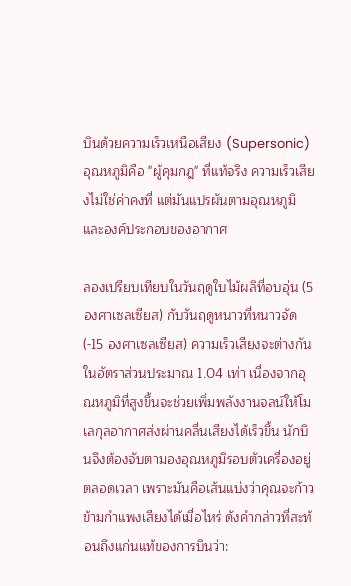บินด้วยความเร็วเหนือเสียง (Supersonic) อุณหภูมิคือ "ผู้คุมกฎ" ที่แท้จริง ความเร็วเสียงไม่ใช่ค่าคงที่ แต่มันแปรผันตามอุณหภูมิและองค์ประกอบของอากาศ

ลองเปรียบเทียบในวันฤดูใบไม้ผลิที่อบอุ่น (5 องศาเซลเซียส) กับวันฤดูหนาวที่หนาวจัด (-15 องศาเซลเซียส) ความเร็วเสียงจะต่างกันในอัตราส่วนประมาณ 1.04 เท่า เนื่องจากอุณหภูมิที่สูงขึ้นจะช่วยเพิ่มพลังงานจลน์ให้โมเลกุลอากาศส่งผ่านคลื่นเสียงได้เร็วขึ้น นักบินจึงต้องจับตามองอุณหภูมิรอบตัวเครื่องอยู่ตลอดเวลา เพราะมันคือเส้นแบ่งว่าคุณจะก้าวข้ามกำแพงเสียงได้เมื่อไหร่ ดังคำกล่าวที่สะท้อนถึงแก่นแท้ของการบินว่า: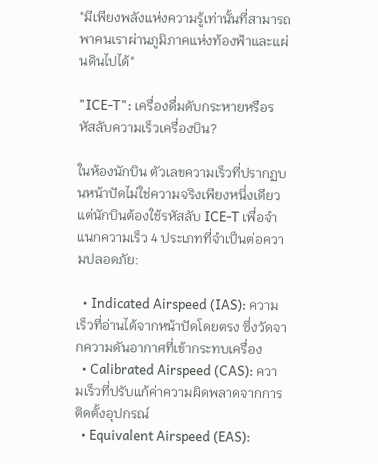"มีเพียงพลังแห่งความรู้เท่านั้นที่สามารถพาคนเราผ่านภูมิภาคแห่งท้องฟ้าและแผ่นดินไปได้"

"ICE-T": เครื่องดื่มดับกระหายหรือรหัสลับความเร็วเครื่องบิน?

ในห้องนักบิน ตัวเลขความเร็วที่ปรากฏบนหน้าปัดไม่ใช่ความจริงเพียงหนึ่งเดียว แต่นักบินต้องใช้รหัสลับ ICE-T เพื่อจำแนกความเร็ว 4 ประเภทที่จำเป็นต่อความปลอดภัย:

  • Indicated Airspeed (IAS): ความเร็วที่อ่านได้จากหน้าปัดโดยตรง ซึ่งวัดจากความดันอากาศที่เข้ากระทบเครื่อง
  • Calibrated Airspeed (CAS): ความเร็วที่ปรับแก้ค่าความผิดพลาดจากการติดตั้งอุปกรณ์
  • Equivalent Airspeed (EAS):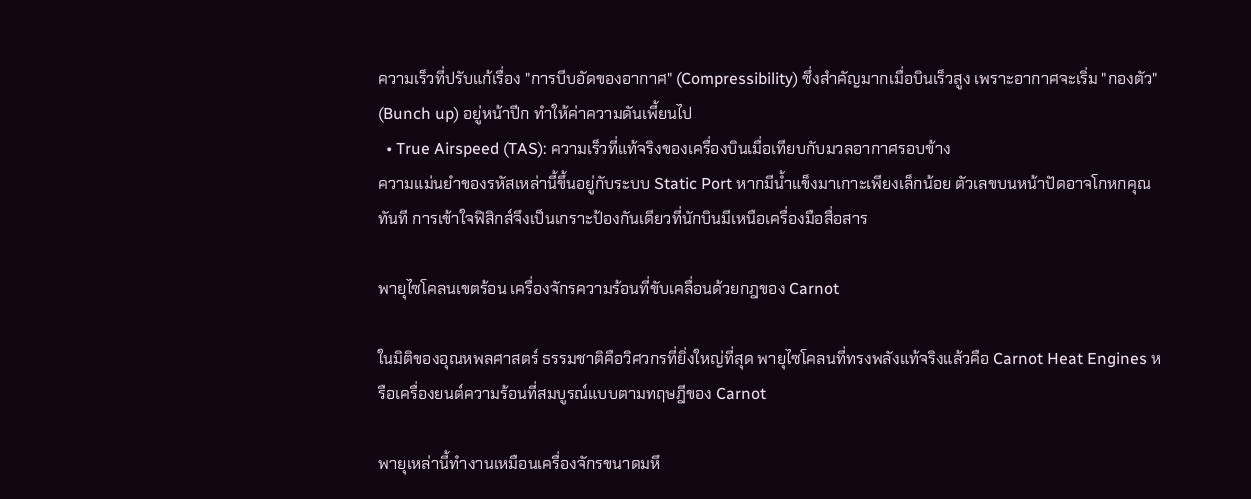ความเร็วที่ปรับแก้เรื่อง "การบีบอัดของอากาศ" (Compressibility) ซึ่งสำคัญมากเมื่อบินเร็วสูง เพราะอากาศจะเริ่ม "กองตัว" (Bunch up) อยู่หน้าปีก ทำให้ค่าความดันเพี้ยนไป
  • True Airspeed (TAS): ความเร็วที่แท้จริงของเครื่องบินเมื่อเทียบกับมวลอากาศรอบข้าง
ความแม่นยำของรหัสเหล่านี้ขึ้นอยู่กับระบบ Static Port หากมีน้ำแข็งมาเกาะเพียงเล็กน้อย ตัวเลขบนหน้าปัดอาจโกหกคุณทันที การเข้าใจฟิสิกส์จึงเป็นเกราะป้องกันเดียวที่นักบินมีเหนือเครื่องมือสื่อสาร

พายุไซโคลนเขตร้อน เครื่องจักรความร้อนที่ขับเคลื่อนด้วยกฎของ Carnot

ในมิติของอุณหพลศาสตร์ ธรรมชาติคือวิศวกรที่ยิ่งใหญ่ที่สุด พายุไซโคลนที่ทรงพลังแท้จริงแล้วคือ Carnot Heat Engines หรือเครื่องยนต์ความร้อนที่สมบูรณ์แบบตามทฤษฎีของ Carnot

พายุเหล่านี้ทำงานเหมือนเครื่องจักรขนาดมหึ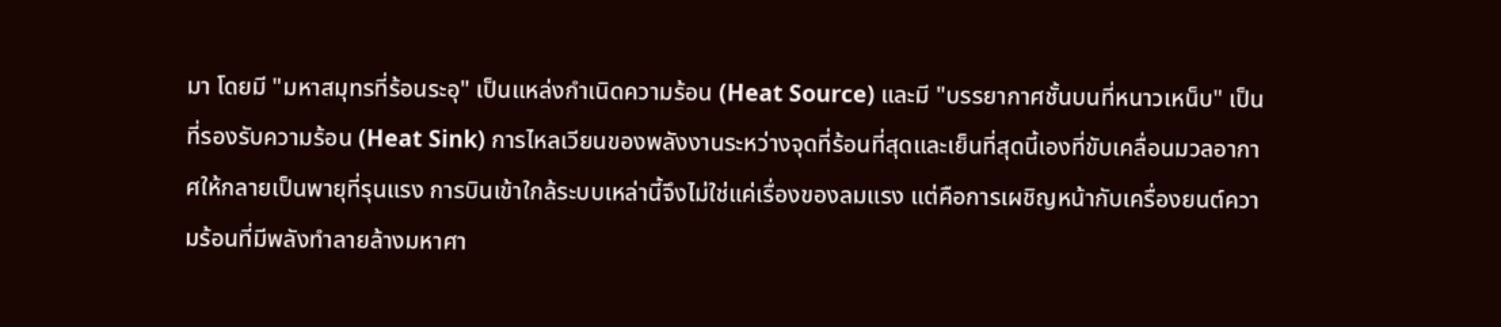มา โดยมี "มหาสมุทรที่ร้อนระอุ" เป็นแหล่งกำเนิดความร้อน (Heat Source) และมี "บรรยากาศชั้นบนที่หนาวเหน็บ" เป็นที่รองรับความร้อน (Heat Sink) การไหลเวียนของพลังงานระหว่างจุดที่ร้อนที่สุดและเย็นที่สุดนี้เองที่ขับเคลื่อนมวลอากาศให้กลายเป็นพายุที่รุนแรง การบินเข้าใกล้ระบบเหล่านี้จึงไม่ใช่แค่เรื่องของลมแรง แต่คือการเผชิญหน้ากับเครื่องยนต์ความร้อนที่มีพลังทำลายล้างมหาศา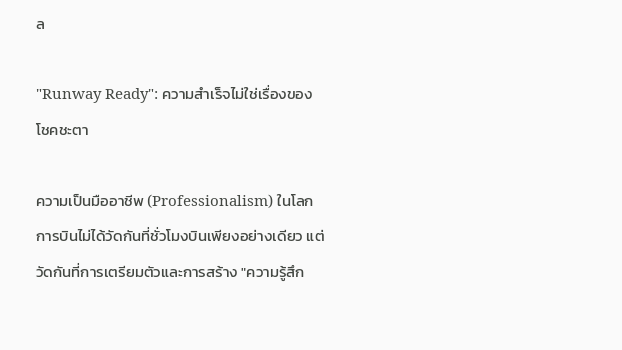ล

"Runway Ready": ความสำเร็จไม่ใช่เรื่องของโชคชะตา

ความเป็นมืออาชีพ (Professionalism) ในโลกการบินไม่ได้วัดกันที่ชั่วโมงบินเพียงอย่างเดียว แต่วัดกันที่การเตรียมตัวและการสร้าง "ความรู้สึก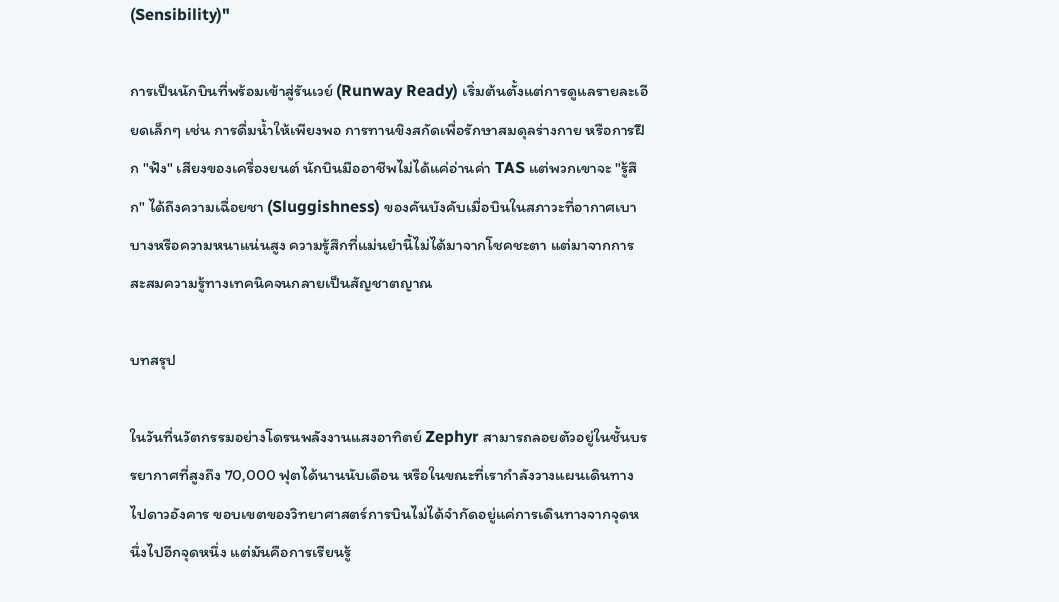(Sensibility)"

การเป็นนักบินที่พร้อมเข้าสู่รันเวย์ (Runway Ready) เริ่มต้นตั้งแต่การดูแลรายละเอียดเล็กๆ เช่น การดื่มน้ำให้เพียงพอ การทานขิงสกัดเพื่อรักษาสมดุลร่างกาย หรือการฝึก "ฟัง" เสียงของเครื่องยนต์ นักบินมืออาชีพไม่ได้แค่อ่านค่า TAS แต่พวกเขาจะ "รู้สึก" ได้ถึงความเฉื่อยชา (Sluggishness) ของคันบังคับเมื่อบินในสภาวะที่อากาศเบาบางหรือความหนาแน่นสูง ความรู้สึกที่แม่นยำนี้ไม่ได้มาจากโชคชะตา แต่มาจากการสะสมความรู้ทางเทคนิคจนกลายเป็นสัญชาตญาณ

บทสรุป

ในวันที่นวัตกรรมอย่างโดรนพลังงานแสงอาทิตย์ Zephyr สามารถลอยตัวอยู่ในชั้นบรรยากาศที่สูงถึง 70,000 ฟุตได้นานนับเดือน หรือในขณะที่เรากำลังวางแผนเดินทางไปดาวอังคาร ขอบเขตของวิทยาศาสตร์การบินไม่ได้จำกัดอยู่แค่การเดินทางจากจุดหนึ่งไปอีกจุดหนึ่ง แต่มันคือการเรียนรู้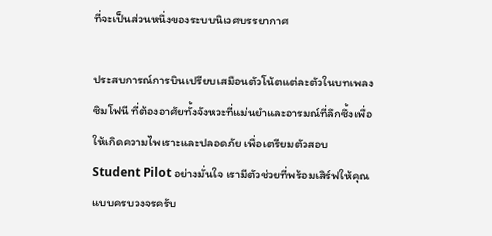ที่จะเป็นส่วนหนึ่งของระบบนิเวศบรรยากาศ

ประสบการณ์การบินเปรียบเสมือนตัวโน้ตแต่ละตัวในบทเพลงซิมโฟนี ที่ต้องอาศัยทั้งจังหวะที่แม่นยำและอารมณ์ที่ลึกซึ้งเพื่อให้เกิดความไพเราะและปลอดภัย เพื่อเตรียมตัวสอบ Student Pilot อย่างมั่นใจ เรามีตัวช่วยที่พร้อมเสิร์ฟให้คุณแบบครบวงจรครับ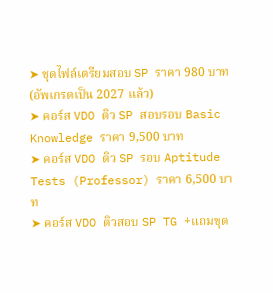➤ ชุดไฟล์เตรียมสอบ SP ราคา 980 บาท (อัพเกรดเป็น 2027 แล้ว)
➤ คอร์ส VDO ติว SP สอบรอบ Basic Knowledge ราคา 9,500 บาท
➤ คอร์ส VDO ติว SP รอบ Aptitude Tests (Professor) ราคา 6,500 บาท
➤ คอร์ส VDO ติวสอบ SP TG +แถมขุด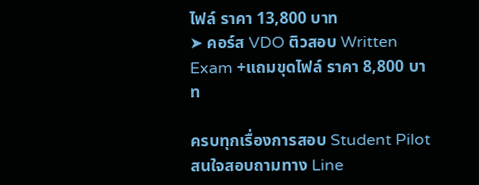ไฟล์ ราคา 13,800 บาท
➤ คอร์ส VDO ติวสอบ Written Exam +แถมขุดไฟล์ ราคา 8,800 บาท

ครบทุกเรื่องการสอบ Student Pilot สนใจสอบถามทาง Line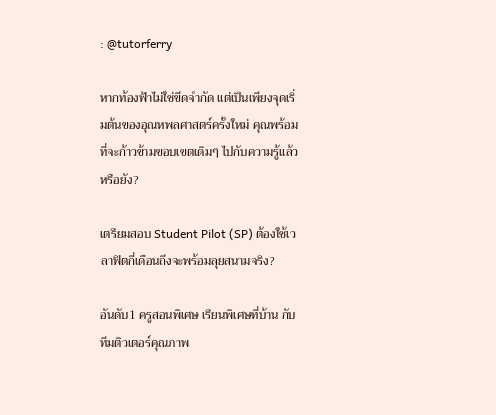: @tutorferry

หากท้องฟ้าไม่ใช่ขีดจำกัด แต่เป็นเพียงจุดเริ่มต้นของอุณหพลศาสตร์ครั้งใหม่ คุณพร้อมที่จะก้าวข้ามขอบเขตเดิมๆ ไปกับความรู้แล้วหรือยัง?

เตรียมสอบ Student Pilot (SP) ต้องใช้เวลาฟิตกี่เดือนถึงจะพร้อมลุยสนามจริง?

อันดับ1 ครูสอนพิเศษ เรียนพิเศษที่บ้าน กับทีมติวเตอร์คุณภาพ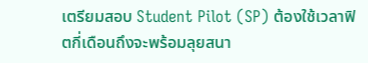เตรียมสอบ Student Pilot (SP) ต้องใช้เวลาฟิตกี่เดือนถึงจะพร้อมลุยสนา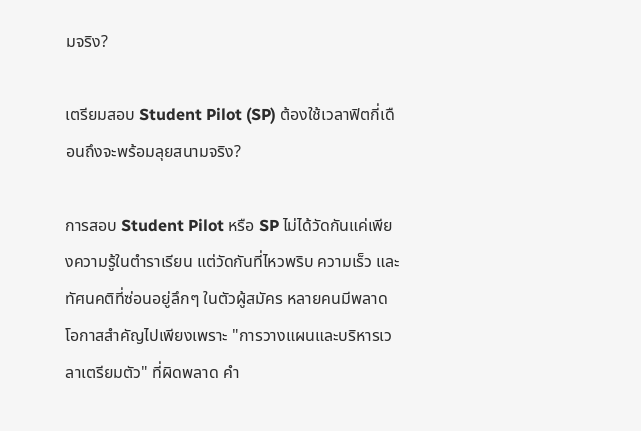มจริง?

เตรียมสอบ Student Pilot (SP) ต้องใช้เวลาฟิตกี่เดือนถึงจะพร้อมลุยสนามจริง?

การสอบ Student Pilot หรือ SP ไม่ได้วัดกันแค่เพียงความรู้ในตำราเรียน แต่วัดกันที่ไหวพริบ ความเร็ว และทัศนคติที่ซ่อนอยู่ลึกๆ ในตัวผู้สมัคร หลายคนมีพลาดโอกาสสำคัญไปเพียงเพราะ "การวางแผนและบริหารเวลาเตรียมตัว" ที่ผิดพลาด คำ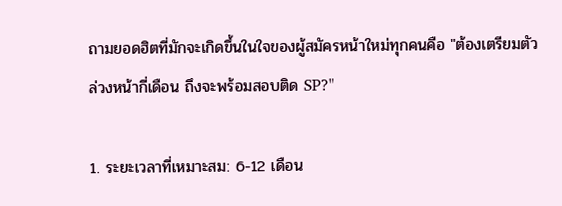ถามยอดฮิตที่มักจะเกิดขึ้นในใจของผู้สมัครหน้าใหม่ทุกคนคือ "ต้องเตรียมตัวล่วงหน้ากี่เดือน ถึงจะพร้อมสอบติด SP?"

1. ระยะเวลาที่เหมาะสม: 6-12 เดือน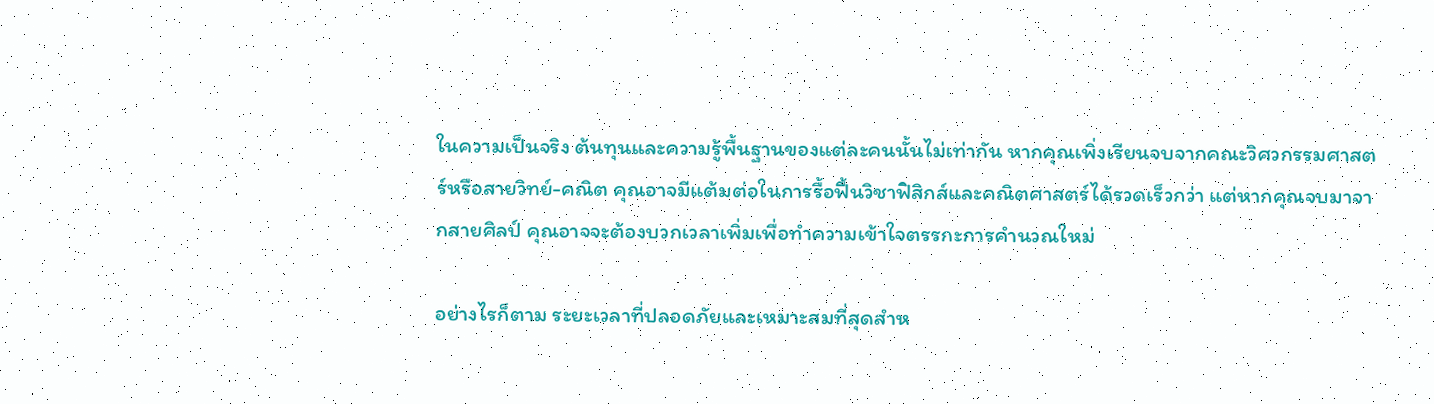ในความเป็นจริง ต้นทุนและความรู้พื้นฐานของแต่ละคนนั้นไม่เท่ากัน หากคุณเพิ่งเรียนจบจากคณะวิศวกรรมศาสตร์หรือสายวิทย์-คณิต คุณอาจมีแต้มต่อในการรื้อฟื้นวิชาฟิสิกส์และคณิตศาสตร์ได้รวดเร็วกว่า แต่หากคุณจบมาจากสายศิลป์ คุณอาจจะต้องบวกเวลาเพิ่มเพื่อทำความเข้าใจตรรกะการคำนวณใหม่

อย่างไรก็ตาม ระยะเวลาที่ปลอดภัยและเหมาะสมที่สุดสำห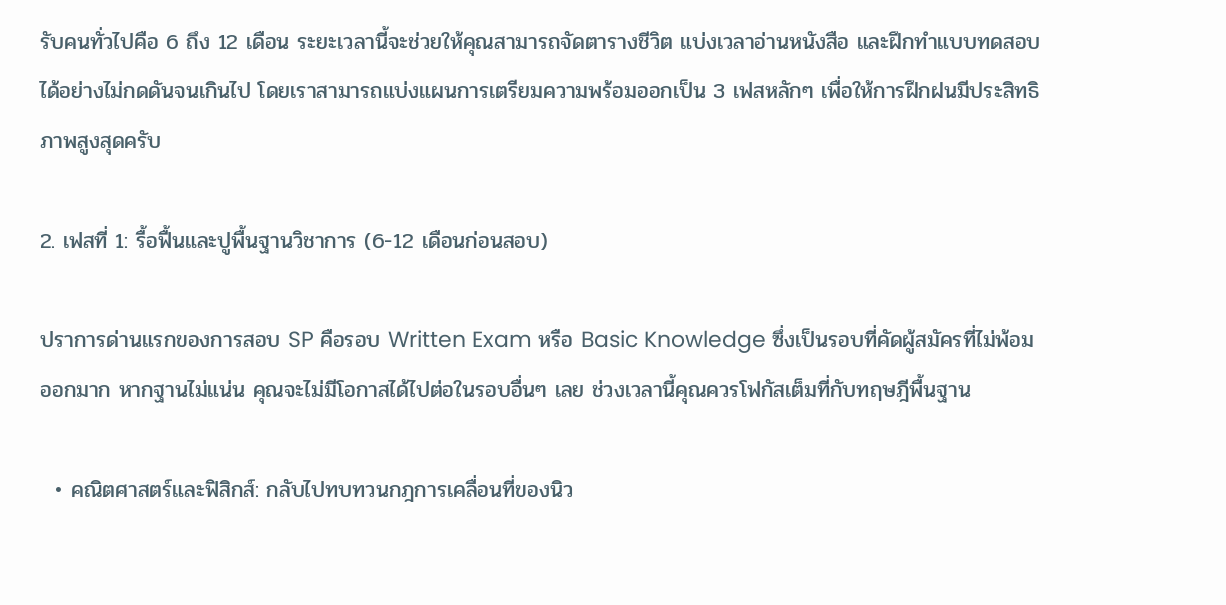รับคนทั่วไปคือ 6 ถึง 12 เดือน ระยะเวลานี้จะช่วยให้คุณสามารถจัดตารางชีวิต แบ่งเวลาอ่านหนังสือ และฝึกทำแบบทดสอบได้อย่างไม่กดดันจนเกินไป โดยเราสามารถแบ่งแผนการเตรียมความพร้อมออกเป็น 3 เฟสหลักๆ เพื่อให้การฝึกฝนมีประสิทธิภาพสูงสุดครับ

2. เฟสที่ 1: รื้อฟื้นและปูพื้นฐานวิชาการ (6-12 เดือนก่อนสอบ)

ปราการด่านแรกของการสอบ SP คือรอบ Written Exam หรือ Basic Knowledge ซึ่งเป็นรอบที่คัดผู้สมัครที่ไม่พ้อมออกมาก หากฐานไม่แน่น คุณจะไม่มีโอกาสได้ไปต่อในรอบอื่นๆ เลย ช่วงเวลานี้คุณควรโฟกัสเต็มที่กับทฤษฎีพื้นฐาน

  • คณิตศาสตร์และฟิสิกส์: กลับไปทบทวนกฎการเคลื่อนที่ของนิว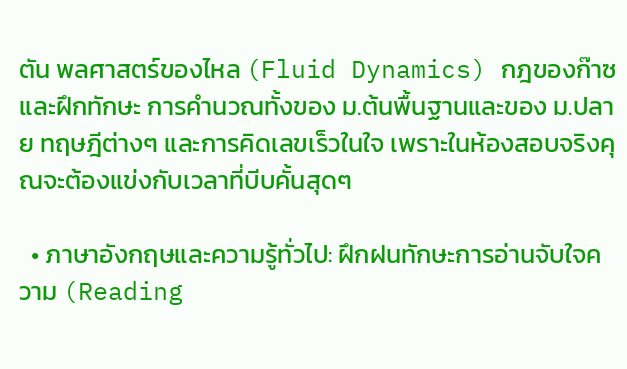ตัน พลศาสตร์ของไหล (Fluid Dynamics) กฎของก๊าซ และฝึกทักษะ การคำนวณทั้งของ ม.ต้นพื้นฐานและของ ม.ปลาย ทฤษฎีต่างๆ และการคิดเลขเร็วในใจ เพราะในห้องสอบจริงคุณจะต้องแข่งกับเวลาที่บีบคั้นสุดๆ

  • ภาษาอังกฤษและความรู้ทั่วไป: ฝึกฝนทักษะการอ่านจับใจความ (Reading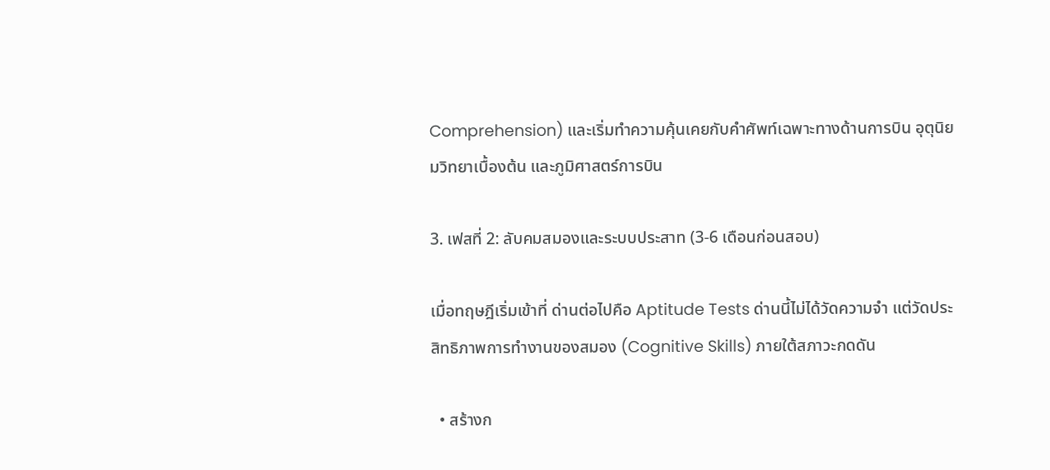Comprehension) และเริ่มทำความคุ้นเคยกับคำศัพท์เฉพาะทางด้านการบิน อุตุนิยมวิทยาเบื้องต้น และภูมิศาสตร์การบิน

3. เฟสที่ 2: ลับคมสมองและระบบประสาท (3-6 เดือนก่อนสอบ)

เมื่อทฤษฎีเริ่มเข้าที่ ด่านต่อไปคือ Aptitude Tests ด่านนี้ไม่ได้วัดความจำ แต่วัดประสิทธิภาพการทำงานของสมอง (Cognitive Skills) ภายใต้สภาวะกดดัน

  • สร้างก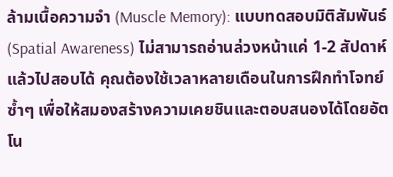ล้ามเนื้อความจำ (Muscle Memory): แบบทดสอบมิติสัมพันธ์ (Spatial Awareness) ไม่สามารถอ่านล่วงหน้าแค่ 1-2 สัปดาห์แล้วไปสอบได้ คุณต้องใช้เวลาหลายเดือนในการฝึกทำโจทย์ซ้ำๆ เพื่อให้สมองสร้างความเคยชินและตอบสนองได้โดยอัตโน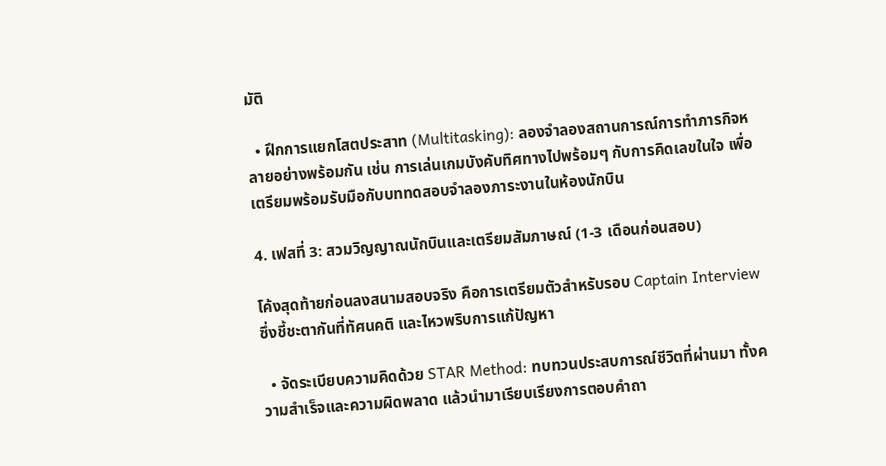มัติ

  • ฝึกการแยกโสตประสาท (Multitasking): ลองจำลองสถานการณ์การทำภารกิจหลายอย่างพร้อมกัน เช่น การเล่นเกมบังคับทิศทางไปพร้อมๆ กับการคิดเลขในใจ เพื่อเตรียมพร้อมรับมือกับบททดสอบจำลองภาระงานในห้องนักบิน

4. เฟสที่ 3: สวมวิญญาณนักบินและเตรียมสัมภาษณ์ (1-3 เดือนก่อนสอบ)

โค้งสุดท้ายก่อนลงสนามสอบจริง คือการเตรียมตัวสำหรับรอบ Captain Interview ซึ่งชี้ชะตากันที่ทัศนคติ และไหวพริบการแก้ปัญหา

  • จัดระเบียบความคิดด้วย STAR Method: ทบทวนประสบการณ์ชีวิตที่ผ่านมา ทั้งความสำเร็จและความผิดพลาด แล้วนำมาเรียบเรียงการตอบคำถา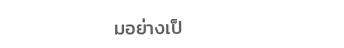มอย่างเป็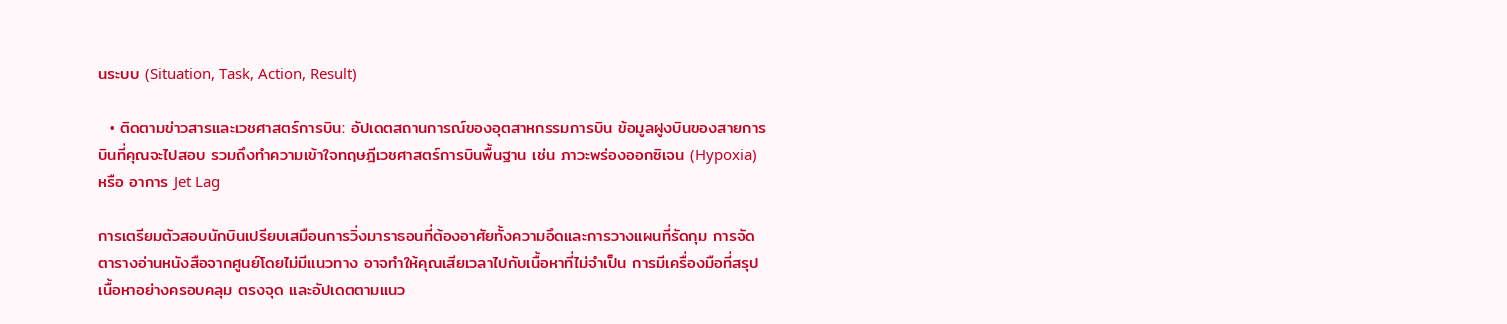นระบบ (Situation, Task, Action, Result)

  • ติดตามข่าวสารและเวชศาสตร์การบิน: อัปเดตสถานการณ์ของอุตสาหกรรมการบิน ข้อมูลฝูงบินของสายการบินที่คุณจะไปสอบ รวมถึงทำความเข้าใจทฤษฎีเวชศาสตร์การบินพื้นฐาน เช่น ภาวะพร่องออกซิเจน (Hypoxia) หรือ อาการ Jet Lag

การเตรียมตัวสอบนักบินเปรียบเสมือนการวิ่งมาราธอนที่ต้องอาศัยทั้งความอึดและการวางแผนที่รัดกุม การจัดตารางอ่านหนังสือจากศูนย์โดยไม่มีแนวทาง อาจทำให้คุณเสียเวลาไปกับเนื้อหาที่ไม่จำเป็น การมีเครื่องมือที่สรุปเนื้อหาอย่างครอบคลุม ตรงจุด และอัปเดตตามแนว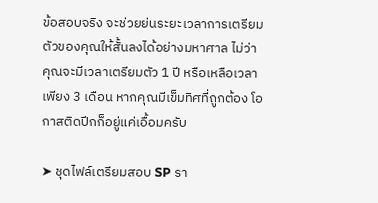ข้อสอบจริง จะช่วยย่นระยะเวลาการเตรียมตัวของคุณให้สั้นลงได้อย่างมหาศาล ไม่ว่าคุณจะมีเวลาเตรียมตัว 1 ปี หรือเหลือเวลาเพียง 3 เดือน หากคุณมีเข็มทิศที่ถูกต้อง โอกาสติดปีกก็อยู่แค่เอื้อมครับ

➤ ชุดไฟล์เตรียมสอบ SP รา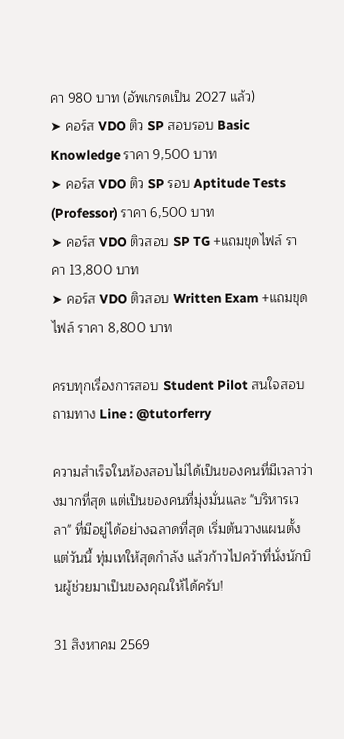คา 980 บาท (อัพเกรดเป็น 2027 แล้ว)
➤ คอร์ส VDO ติว SP สอบรอบ Basic Knowledge ราคา 9,500 บาท
➤ คอร์ส VDO ติว SP รอบ Aptitude Tests (Professor) ราคา 6,500 บาท
➤ คอร์ส VDO ติวสอบ SP TG +แถมขุดไฟล์ ราคา 13,800 บาท
➤ คอร์ส VDO ติวสอบ Written Exam +แถมขุดไฟล์ ราคา 8,800 บาท

ครบทุกเรื่องการสอบ Student Pilot สนใจสอบถามทาง Line : @tutorferry

ความสำเร็จในห้องสอบไม่ได้เป็นของคนที่มีเวลาว่างมากที่สุด แต่เป็นของคนที่มุ่งมั่นและ "บริหารเวลา" ที่มีอยู่ได้อย่างฉลาดที่สุด เริ่มต้นวางแผนตั้งแต่วันนี้ ทุ่มเทให้สุดกำลัง แล้วก้าวไปคว้าที่นั่งนักบินผู้ช่วยมาเป็นของคุณให้ได้ครับ!

31 สิงหาคม 2569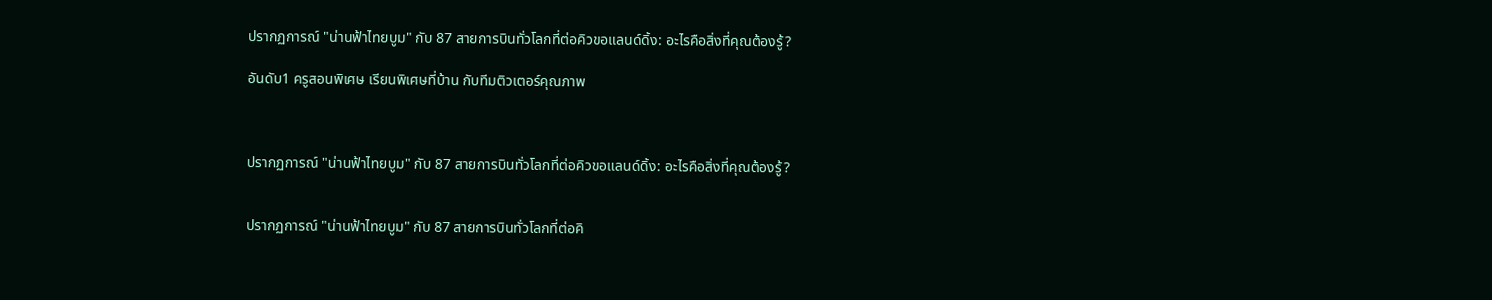ปรากฏการณ์ "น่านฟ้าไทยบูม" กับ 87 สายการบินทั่วโลกที่ต่อคิวขอแลนด์ดิ้ง: อะไรคือสิ่งที่คุณต้องรู้?

อันดับ1 ครูสอนพิเศษ เรียนพิเศษที่บ้าน กับทีมติวเตอร์คุณภาพ



ปรากฏการณ์ "น่านฟ้าไทยบูม" กับ 87 สายการบินทั่วโลกที่ต่อคิวขอแลนด์ดิ้ง: อะไรคือสิ่งที่คุณต้องรู้?


ปรากฏการณ์ "น่านฟ้าไทยบูม" กับ 87 สายการบินทั่วโลกที่ต่อคิ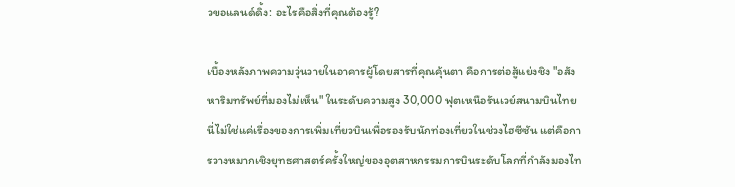วขอแลนด์ดิ้ง: อะไรคือสิ่งที่คุณต้องรู้?

เบื้องหลังภาพความวุ่นวายในอาคารผู้โดยสารที่คุณคุ้นตา คือการต่อสู้แย่งชิง "อสังหาริมทรัพย์ที่มองไม่เห็น" ในระดับความสูง 30,000 ฟุตเหนือรันเวย์สนามบินไทย นี่ไม่ใช่แค่เรื่องของการเพิ่มเที่ยวบินเพื่อรองรับนักท่องเที่ยวในช่วงไฮซีซัน แต่คือการวางหมากเชิงยุทธศาสตร์ครั้งใหญ่ของอุตสาหกรรมการบินระดับโลกที่กำลังมองไท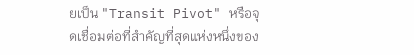ยเป็น "Transit Pivot" หรือจุดเชื่อมต่อที่สำคัญที่สุดแห่งหนึ่งของ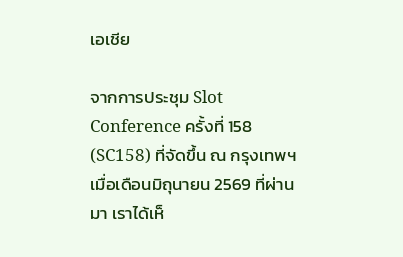เอเชีย

จากการประชุม Slot Conference ครั้งที่ 158 (SC158) ที่จัดขึ้น ณ กรุงเทพฯ เมื่อเดือนมิถุนายน 2569 ที่ผ่านมา เราได้เห็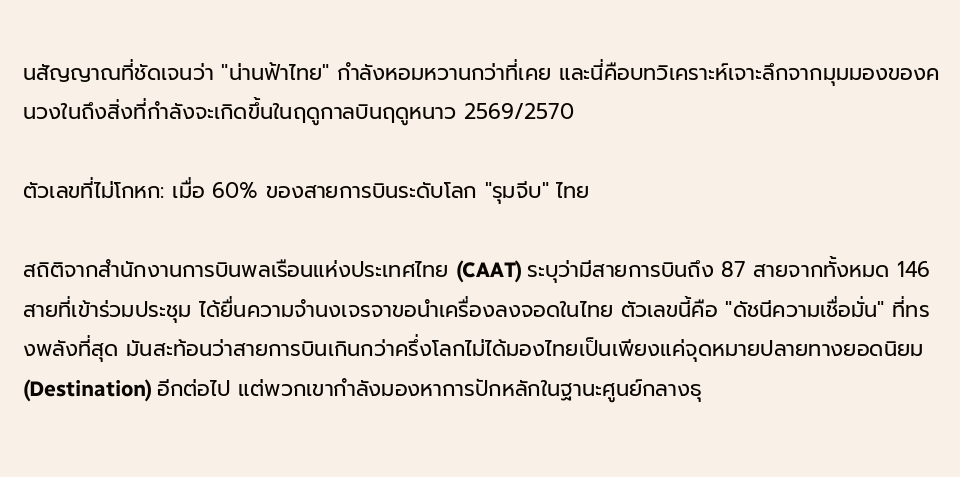นสัญญาณที่ชัดเจนว่า "น่านฟ้าไทย" กำลังหอมหวานกว่าที่เคย และนี่คือบทวิเคราะห์เจาะลึกจากมุมมองของคนวงในถึงสิ่งที่กำลังจะเกิดขึ้นในฤดูกาลบินฤดูหนาว 2569/2570

ตัวเลขที่ไม่โกหก: เมื่อ 60% ของสายการบินระดับโลก "รุมจีบ" ไทย

สถิติจากสำนักงานการบินพลเรือนแห่งประเทศไทย (CAAT) ระบุว่ามีสายการบินถึง 87 สายจากทั้งหมด 146 สายที่เข้าร่วมประชุม ได้ยื่นความจำนงเจรจาขอนำเครื่องลงจอดในไทย ตัวเลขนี้คือ "ดัชนีความเชื่อมั่น" ที่ทรงพลังที่สุด มันสะท้อนว่าสายการบินเกินกว่าครึ่งโลกไม่ได้มองไทยเป็นเพียงแค่จุดหมายปลายทางยอดนิยม (Destination) อีกต่อไป แต่พวกเขากำลังมองหาการปักหลักในฐานะศูนย์กลางธุ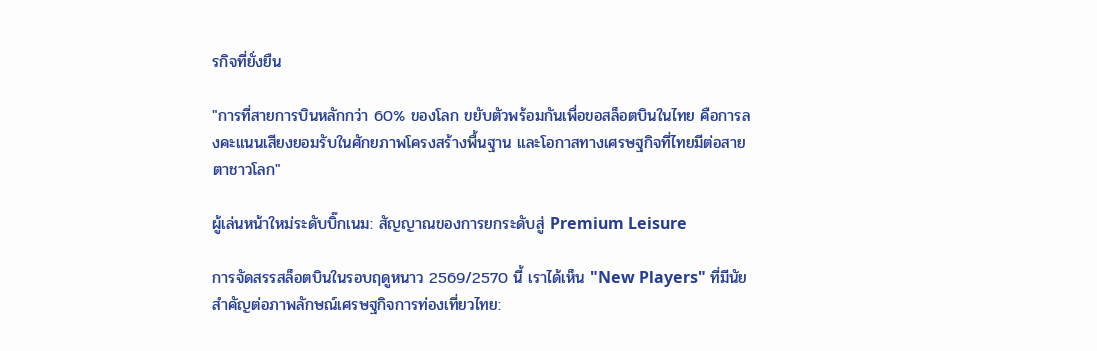รกิจที่ยั่งยืน

"การที่สายการบินหลักกว่า 60% ของโลก ขยับตัวพร้อมกันเพื่อขอสล็อตบินในไทย คือการลงคะแนนเสียงยอมรับในศักยภาพโครงสร้างพื้นฐาน และโอกาสทางเศรษฐกิจที่ไทยมีต่อสายตาชาวโลก"

ผู้เล่นหน้าใหม่ระดับบิ๊กเนม: สัญญาณของการยกระดับสู่ Premium Leisure

การจัดสรรสล็อตบินในรอบฤดูหนาว 2569/2570 นี้ เราได้เห็น "New Players" ที่มีนัยสำคัญต่อภาพลักษณ์เศรษฐกิจการท่องเที่ยวไทย: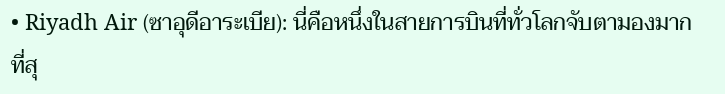• Riyadh Air (ซาอุดีอาระเบีย): นี่คือหนึ่งในสายการบินที่ทั่วโลกจับตามองมากที่สุ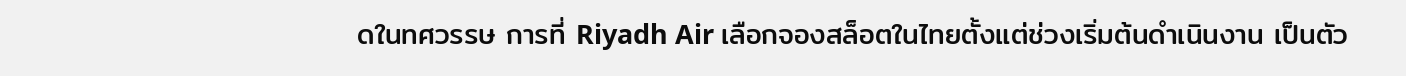ดในทศวรรษ การที่ Riyadh Air เลือกจองสล็อตในไทยตั้งแต่ช่วงเริ่มต้นดำเนินงาน เป็นตัว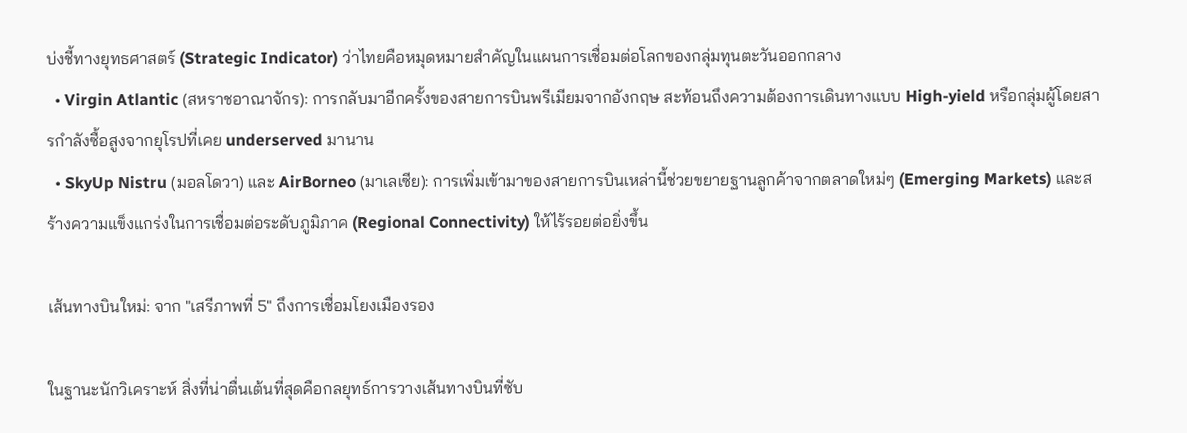บ่งชี้ทางยุทธศาสตร์ (Strategic Indicator) ว่าไทยคือหมุดหมายสำคัญในแผนการเชื่อมต่อโลกของกลุ่มทุนตะวันออกกลาง
  • Virgin Atlantic (สหราชอาณาจักร): การกลับมาอีกครั้งของสายการบินพรีเมียมจากอังกฤษ สะท้อนถึงความต้องการเดินทางแบบ High-yield หรือกลุ่มผู้โดยสารกำลังซื้อสูงจากยุโรปที่เคย underserved มานาน
  • SkyUp Nistru (มอลโดวา) และ AirBorneo (มาเลเซีย): การเพิ่มเข้ามาของสายการบินเหล่านี้ช่วยขยายฐานลูกค้าจากตลาดใหม่ๆ (Emerging Markets) และสร้างความแข็งแกร่งในการเชื่อมต่อระดับภูมิภาค (Regional Connectivity) ให้ไร้รอยต่อยิ่งขึ้น

เส้นทางบินใหม่: จาก "เสรีภาพที่ 5" ถึงการเชื่อมโยงเมืองรอง

ในฐานะนักวิเคราะห์ สิ่งที่น่าตื่นเต้นที่สุดคือกลยุทธ์การวางเส้นทางบินที่ซับ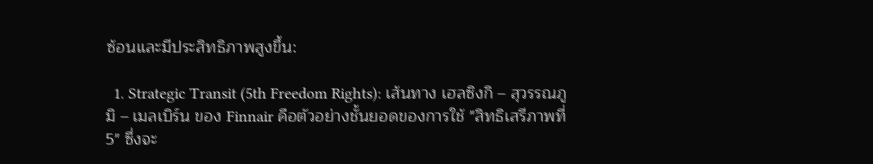ซ้อนและมีประสิทธิภาพสูงขึ้น:

  1. Strategic Transit (5th Freedom Rights): เส้นทาง เฮลซิงกิ – สุวรรณภูมิ – เมลเบิร์น ของ Finnair คือตัวอย่างชั้นยอดของการใช้ "สิทธิเสรีภาพที่ 5" ซึ่งจะ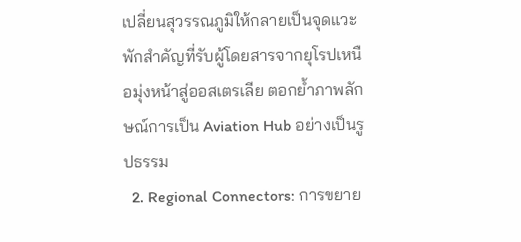เปลี่ยนสุวรรณภูมิให้กลายเป็นจุดแวะพักสำคัญที่รับผู้โดยสารจากยุโรปเหนือมุ่งหน้าสู่ออสเตรเลีย ตอกย้ำภาพลักษณ์การเป็น Aviation Hub อย่างเป็นรูปธรรม
  2. Regional Connectors: การขยาย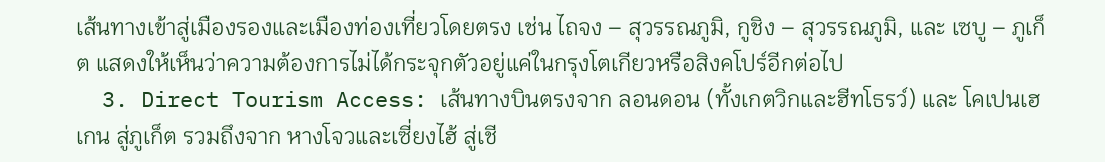เส้นทางเข้าสู่เมืองรองและเมืองท่องเที่ยวโดยตรง เช่น ไถจง – สุวรรณภูมิ, กูชิง – สุวรรณภูมิ, และ เซบู – ภูเก็ต แสดงให้เห็นว่าความต้องการไม่ได้กระจุกตัวอยู่แค่ในกรุงโตเกียวหรือสิงคโปร์อีกต่อไป
  3. Direct Tourism Access: เส้นทางบินตรงจาก ลอนดอน (ทั้งเกตวิกและฮีทโธรว์) และ โคเปนเฮเกน สู่ภูเก็ต รวมถึงจาก หางโจวและเซี่ยงไฮ้ สู่เชี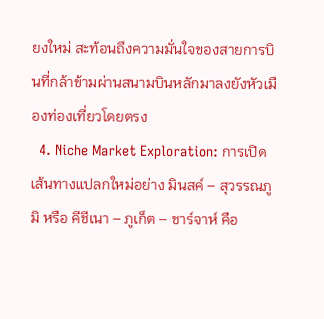ยงใหม่ สะท้อนถึงความมั่นใจของสายการบินที่กล้าข้ามผ่านสนามบินหลักมาลงยังหัวเมืองท่องเที่ยวโดยตรง
  4. Niche Market Exploration: การเปิดเส้นทางแปลกใหม่อย่าง มินสค์ – สุวรรณภูมิ หรือ คีชีเนา – ภูเก็ต – ชาร์จาห์ คือ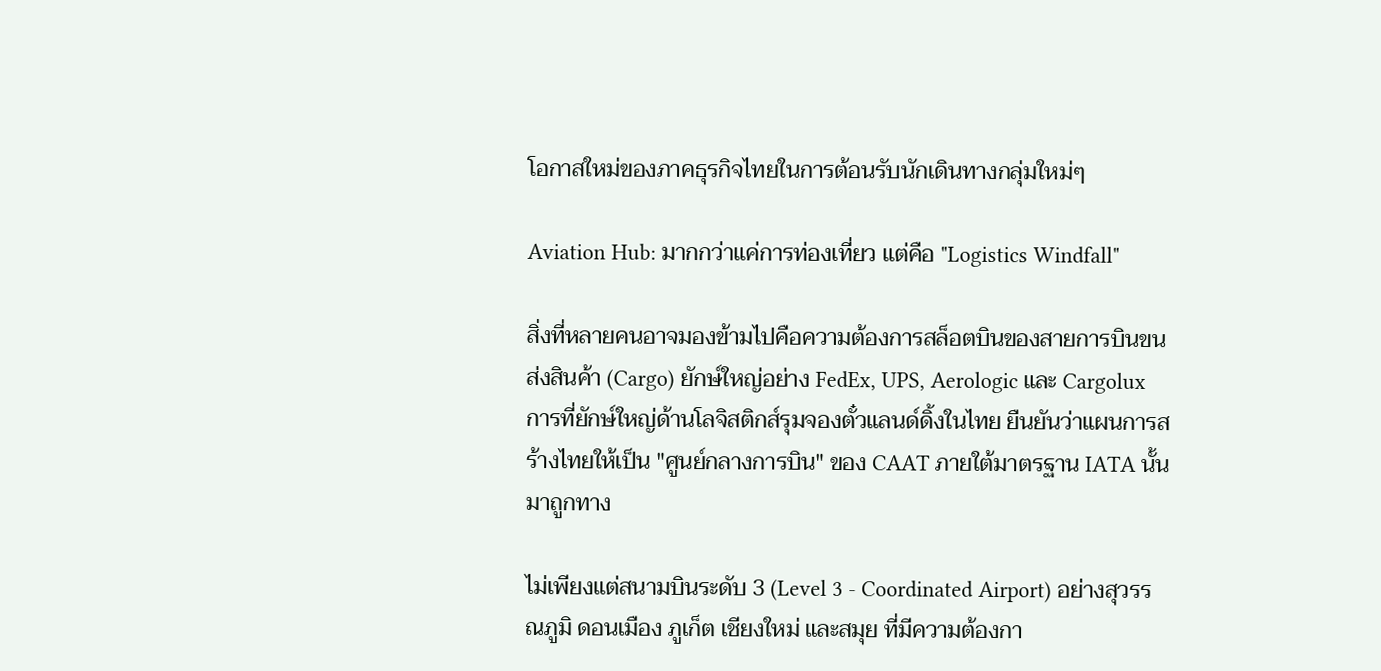โอกาสใหม่ของภาคธุรกิจไทยในการต้อนรับนักเดินทางกลุ่มใหม่ๆ

Aviation Hub: มากกว่าแค่การท่องเที่ยว แต่คือ "Logistics Windfall"

สิ่งที่หลายคนอาจมองข้ามไปคือความต้องการสล็อตบินของสายการบินขนส่งสินค้า (Cargo) ยักษ์ใหญ่อย่าง FedEx, UPS, Aerologic และ Cargolux การที่ยักษ์ใหญ่ด้านโลจิสติกส์รุมจองตั๋วแลนด์ดิ้งในไทย ยืนยันว่าแผนการสร้างไทยให้เป็น "ศูนย์กลางการบิน" ของ CAAT ภายใต้มาตรฐาน IATA นั้นมาถูกทาง

ไม่เพียงแต่สนามบินระดับ 3 (Level 3 - Coordinated Airport) อย่างสุวรรณภูมิ ดอนเมือง ภูเก็ต เชียงใหม่ และสมุย ที่มีความต้องกา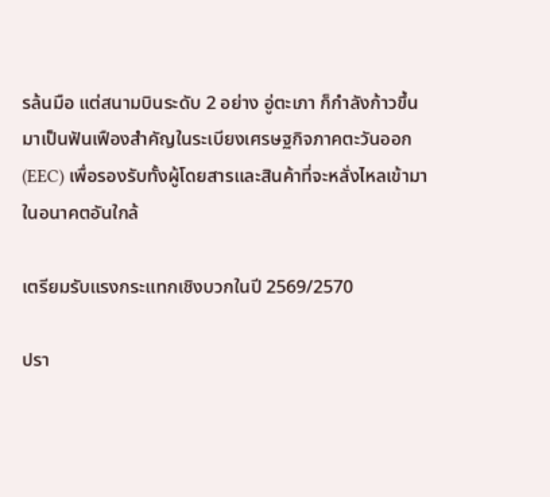รล้นมือ แต่สนามบินระดับ 2 อย่าง อู่ตะเภา ก็กำลังก้าวขึ้นมาเป็นฟันเฟืองสำคัญในระเบียงเศรษฐกิจภาคตะวันออก (EEC) เพื่อรองรับทั้งผู้โดยสารและสินค้าที่จะหลั่งไหลเข้ามาในอนาคตอันใกล้

เตรียมรับแรงกระแทกเชิงบวกในปี 2569/2570

ปรา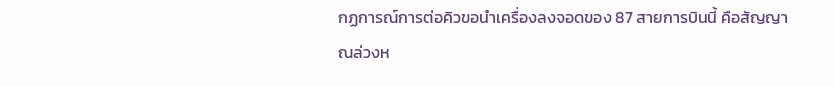กฏการณ์การต่อคิวขอนำเครื่องลงจอดของ 87 สายการบินนี้ คือสัญญาณล่วงห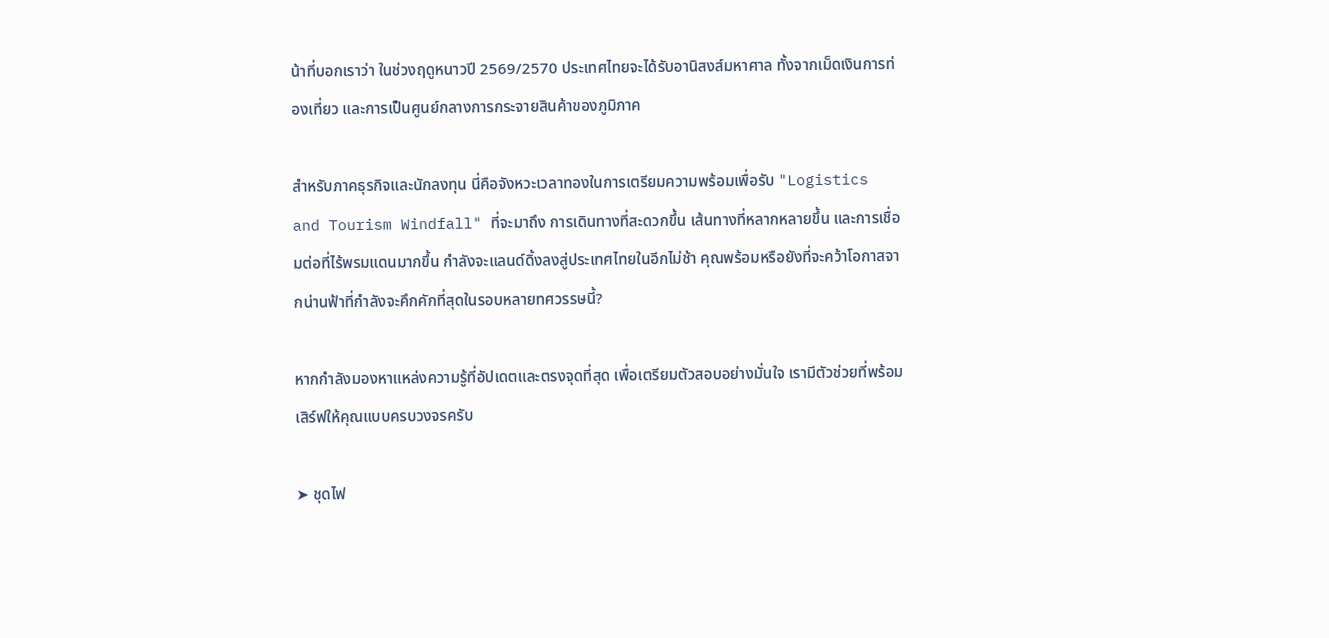น้าที่บอกเราว่า ในช่วงฤดูหนาวปี 2569/2570 ประเทศไทยจะได้รับอานิสงส์มหาศาล ทั้งจากเม็ดเงินการท่องเที่ยว และการเป็นศูนย์กลางการกระจายสินค้าของภูมิภาค

สำหรับภาคธุรกิจและนักลงทุน นี่คือจังหวะเวลาทองในการเตรียมความพร้อมเพื่อรับ "Logistics and Tourism Windfall" ที่จะมาถึง การเดินทางที่สะดวกขึ้น เส้นทางที่หลากหลายขึ้น และการเชื่อมต่อที่ไร้พรมแดนมากขึ้น กำลังจะแลนด์ดิ้งลงสู่ประเทศไทยในอีกไม่ช้า คุณพร้อมหรือยังที่จะคว้าโอกาสจากน่านฟ้าที่กำลังจะคึกคักที่สุดในรอบหลายทศวรรษนี้?

หากกำลังมองหาแหล่งความรู้ที่อัปเดตและตรงจุดที่สุด เพื่อเตรียมตัวสอบอย่างมั่นใจ เรามีตัวช่วยที่พร้อมเสิร์ฟให้คุณแบบครบวงจรครับ

➤ ชุดไฟ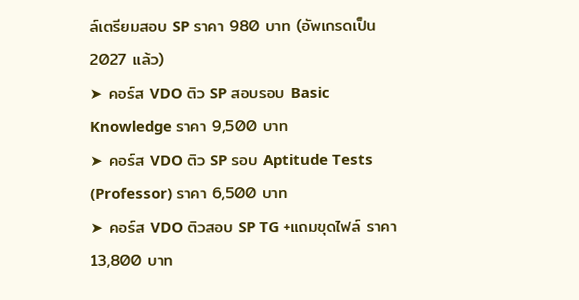ล์เตรียมสอบ SP ราคา 980 บาท (อัพเกรดเป็น 2027 แล้ว)
➤ คอร์ส VDO ติว SP สอบรอบ Basic Knowledge ราคา 9,500 บาท
➤ คอร์ส VDO ติว SP รอบ Aptitude Tests (Professor) ราคา 6,500 บาท
➤ คอร์ส VDO ติวสอบ SP TG +แถมขุดไฟล์ ราคา 13,800 บาท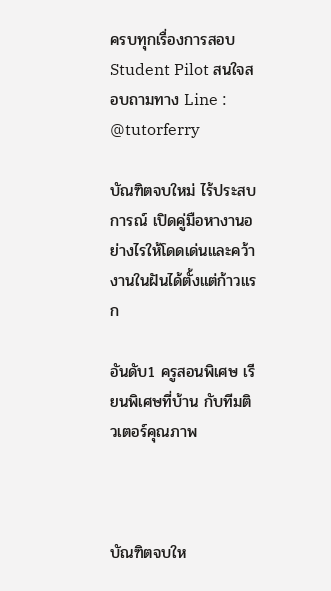ครบทุกเรื่องการสอบ Student Pilot สนใจสอบถามทาง Line : @tutorferry

บัณฑิตจบใหม่ ไร้ประสบการณ์ เปิดคู่มือหางานอย่างไรให้โดดเด่นและคว้างานในฝันได้ตั้งแต่ก้าวแรก

อันดับ1 ครูสอนพิเศษ เรียนพิเศษที่บ้าน กับทีมติวเตอร์คุณภาพ



บัณฑิตจบให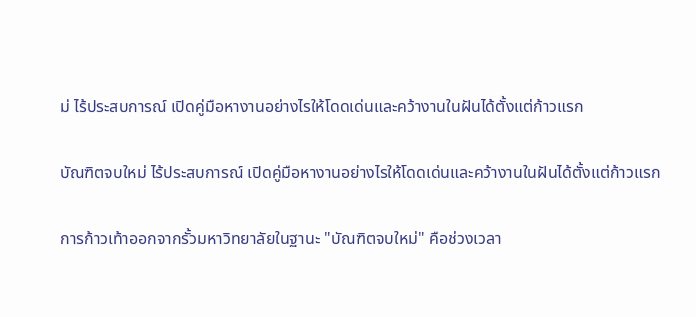ม่ ไร้ประสบการณ์ เปิดคู่มือหางานอย่างไรให้โดดเด่นและคว้างานในฝันได้ตั้งแต่ก้าวแรก

บัณฑิตจบใหม่ ไร้ประสบการณ์ เปิดคู่มือหางานอย่างไรให้โดดเด่นและคว้างานในฝันได้ตั้งแต่ก้าวแรก

การก้าวเท้าออกจากรั้วมหาวิทยาลัยในฐานะ "บัณฑิตจบใหม่" คือช่วงเวลา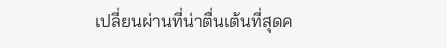เปลี่ยนผ่านที่น่าตื่นเต้นที่สุดค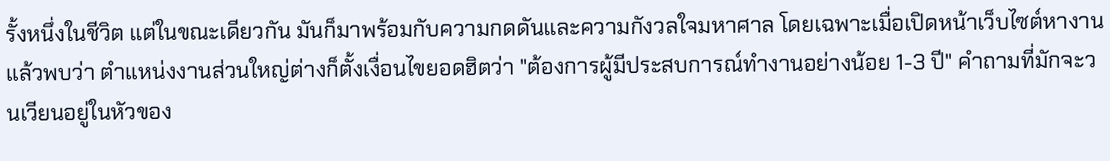รั้งหนึ่งในชีวิต แต่ในขณะเดียวกัน มันก็มาพร้อมกับความกดดันและความกังวลใจมหาศาล โดยเฉพาะเมื่อเปิดหน้าเว็บไซต์หางานแล้วพบว่า ตำแหน่งงานส่วนใหญ่ต่างก็ตั้งเงื่อนไขยอดฮิตว่า "ต้องการผู้มีประสบการณ์ทำงานอย่างน้อย 1-3 ปี" คำถามที่มักจะวนเวียนอยู่ในหัวของ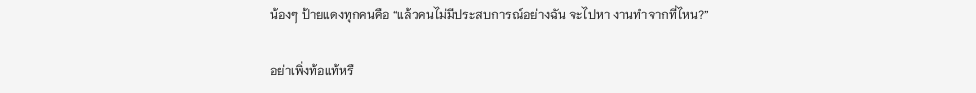น้องๆ ป้ายแดงทุกคนคือ “แล้วคนไม่มีประสบการณ์อย่างฉัน จะไปหา งานทำจากที่ไหน?”

อย่าเพิ่งท้อแท้หรื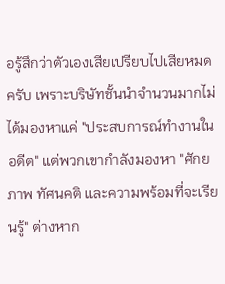อรู้สึกว่าตัวเองเสียเปรียบไปเสียหมดครับ เพราะบริษัทชั้นนำจำนวนมากไม่ได้มองหาแค่ "ประสบการณ์ทำงานในอดีต" แต่พวกเขากำลังมองหา "ศักยภาพ ทัศนคติ และความพร้อมที่จะเรียนรู้" ต่างหาก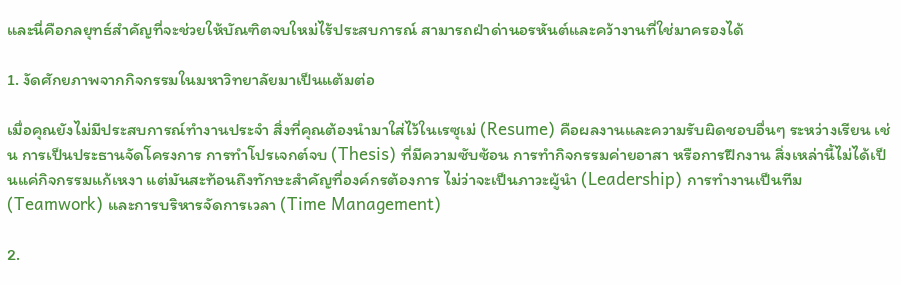และนี่คือกลยุทธ์สำคัญที่จะช่วยให้บัณฑิตจบใหม่ไร้ประสบการณ์ สามารถฝ่าด่านอรหันต์และคว้างานที่ใช่มาครองได้

1. งัดศักยภาพจากกิจกรรมในมหาวิทยาลัยมาเป็นแต้มต่อ

เมื่อคุณยังไม่มีประสบการณ์ทำงานประจำ สิ่งที่คุณต้องนำมาใส่ไว้ในเรซุเม่ (Resume) คือผลงานและความรับผิดชอบอื่นๆ ระหว่างเรียน เช่น การเป็นประธานจัดโครงการ การทำโปรเจกต์จบ (Thesis) ที่มีความซับซ้อน การทำกิจกรรมค่ายอาสา หรือการฝึกงาน สิ่งเหล่านี้ไม่ได้เป็นแค่กิจกรรมแก้เหงา แต่มันสะท้อนถึงทักษะสำคัญที่องค์กรต้องการ ไม่ว่าจะเป็นภาวะผู้นำ (Leadership) การทำงานเป็นทีม (Teamwork) และการบริหารจัดการเวลา (Time Management)

2.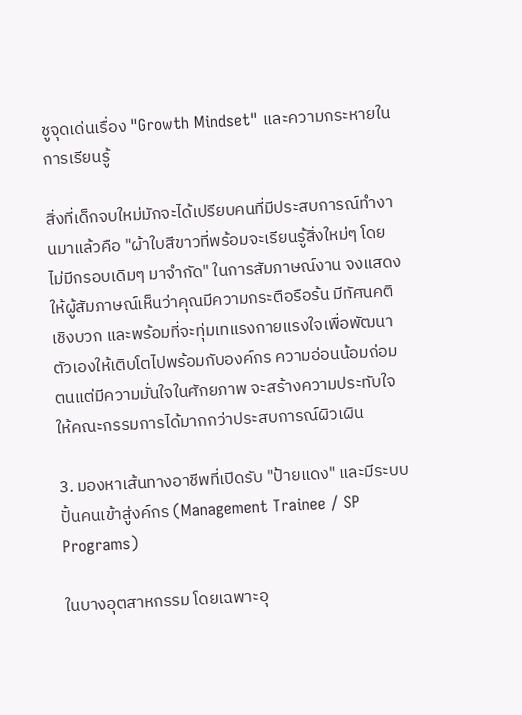ชูจุดเด่นเรื่อง "Growth Mindset" และความกระหายในการเรียนรู้

สิ่งที่เด็กจบใหม่มักจะได้เปรียบคนที่มีประสบการณ์ทำงานมาแล้วคือ "ผ้าใบสีขาวที่พร้อมจะเรียนรู้สิ่งใหม่ๆ โดยไม่มีกรอบเดิมๆ มาจำกัด" ในการสัมภาษณ์งาน จงแสดงให้ผู้สัมภาษณ์เห็นว่าคุณมีความกระตือรือร้น มีทัศนคติเชิงบวก และพร้อมที่จะทุ่มเทแรงกายแรงใจเพื่อพัฒนาตัวเองให้เติบโตไปพร้อมกับองค์กร ความอ่อนน้อมถ่อมตนแต่มีความมั่นใจในศักยภาพ จะสร้างความประทับใจให้คณะกรรมการได้มากกว่าประสบการณ์ผิวเผิน

3. มองหาเส้นทางอาชีพที่เปิดรับ "ป้ายแดง" และมีระบบปั้นคนเข้าสู่งค์กร (Management Trainee / SP Programs)

ในบางอุตสาหกรรม โดยเฉพาะอุ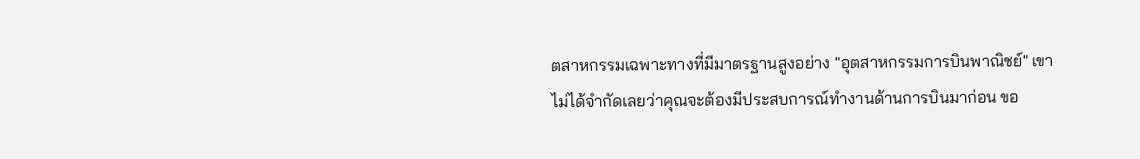ตสาหกรรมเฉพาะทางที่มีมาตรฐานสูงอย่าง "อุตสาหกรรมการบินพาณิชย์" เขาไม่ได้จำกัดเลยว่าคุณจะต้องมีประสบการณ์ทำงานด้านการบินมาก่อน ขอ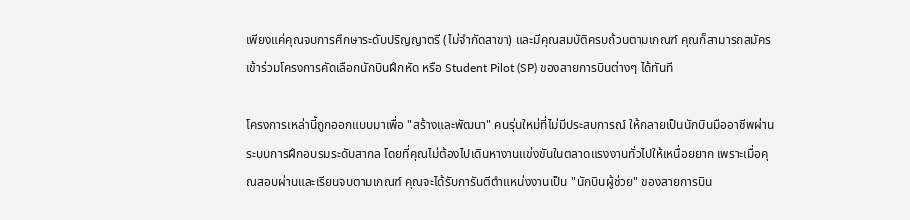เพียงแค่คุณจบการศึกษาระดับปริญญาตรี (ไม่จำกัดสาขา) และมีคุณสมบัติครบถ้วนตามเกณฑ์ คุณก็สามารถสมัครเข้าร่วมโครงการคัดเลือกนักบินฝึกหัด หรือ Student Pilot (SP) ของสายการบินต่างๆ ได้ทันที

โครงการเหล่านี้ถูกออกแบบมาเพื่อ "สร้างและพัฒนา" คนรุ่นใหม่ที่ไม่มีประสบการณ์ ให้กลายเป็นนักบินมืออาชีพผ่านระบบการฝึกอบรมระดับสากล โดยที่คุณไม่ต้องไปเดินหางานแข่งขันในตลาดแรงงานทั่วไปให้เหนื่อยยาก เพราะเมื่อคุณสอบผ่านและเรียนจบตามเกณฑ์ คุณจะได้รับการันตีตำแหน่งงานเป็น "นักบินผู้ช่วย" ของสายการบิน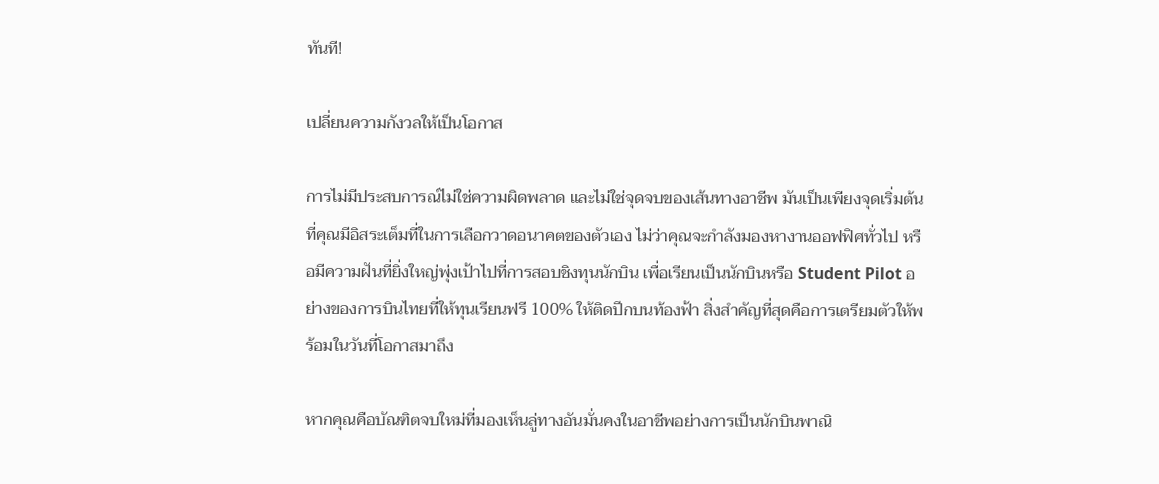ทันที!

เปลี่ยนความกังวลให้เป็นโอกาส

การไม่มีประสบการณ์ไม่ใช่ความผิดพลาด และไม่ใช่จุดจบของเส้นทางอาชีพ มันเป็นเพียงจุดเริ่มต้นที่คุณมีอิสระเต็มที่ในการเลือกวาดอนาคตของตัวเอง ไม่ว่าคุณจะกำลังมองหางานออฟฟิศทั่วไป หรือมีความฝันที่ยิ่งใหญ่พุ่งเป้าไปที่การสอบชิงทุนนักบิน เพื่อเรียนเป็นนักบินหรือ Student Pilot อย่างของการบินไทยที่ให้ทุนเรียนฟรี 100% ให้ติดปีกบนท้องฟ้า สิ่งสำคัญที่สุดคือการเตรียมตัวให้พร้อมในวันที่โอกาสมาถึง

หากคุณคือบัณฑิตจบใหม่ที่มองเห็นลู่ทางอันมั่นคงในอาชีพอย่างการเป็นนักบินพาณิ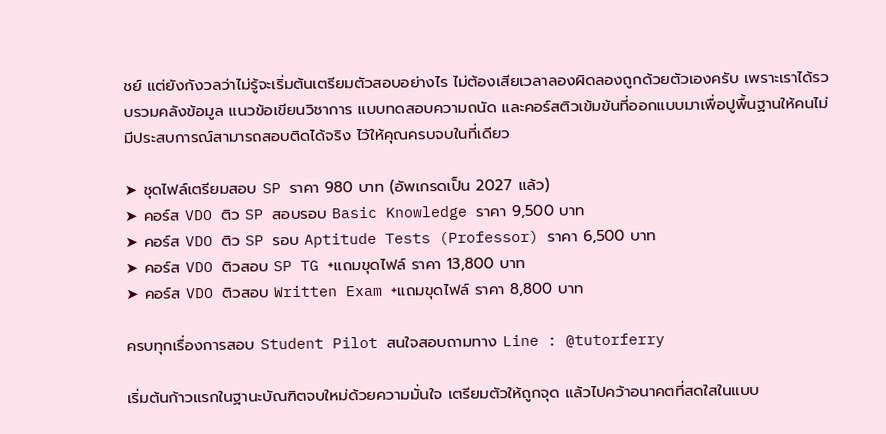ชย์ แต่ยังกังวลว่าไม่รู้จะเริ่มต้นเตรียมตัวสอบอย่างไร ไม่ต้องเสียเวลาลองผิดลองถูกด้วยตัวเองครับ เพราะเราได้รวบรวมคลังข้อมูล แนวข้อเขียนวิชาการ แบบทดสอบความถนัด และคอร์สติวเข้มข้นที่ออกแบบมาเพื่อปูพื้นฐานให้คนไม่มีประสบการณ์สามารถสอบติดได้จริง ไว้ให้คุณครบจบในที่เดียว

➤ ชุดไฟล์เตรียมสอบ SP ราคา 980 บาท (อัพเกรดเป็น 2027 แล้ว)
➤ คอร์ส VDO ติว SP สอบรอบ Basic Knowledge ราคา 9,500 บาท
➤ คอร์ส VDO ติว SP รอบ Aptitude Tests (Professor) ราคา 6,500 บาท
➤ คอร์ส VDO ติวสอบ SP TG +แถมขุดไฟล์ ราคา 13,800 บาท
➤ คอร์ส VDO ติวสอบ Written Exam +แถมขุดไฟล์ ราคา 8,800 บาท

ครบทุกเรื่องการสอบ Student Pilot สนใจสอบถามทาง Line : @tutorferry

เริ่มต้นก้าวแรกในฐานะบัณฑิตจบใหม่ด้วยความมั่นใจ เตรียมตัวให้ถูกจุด แล้วไปคว้าอนาคตที่สดใสในแบบ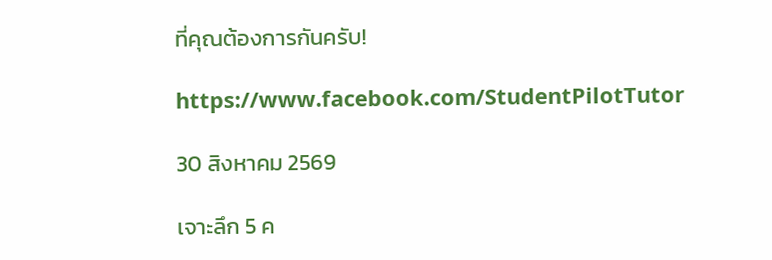ที่คุณต้องการกันครับ!

https://www.facebook.com/StudentPilotTutor

30 สิงหาคม 2569

เจาะลึก 5 ค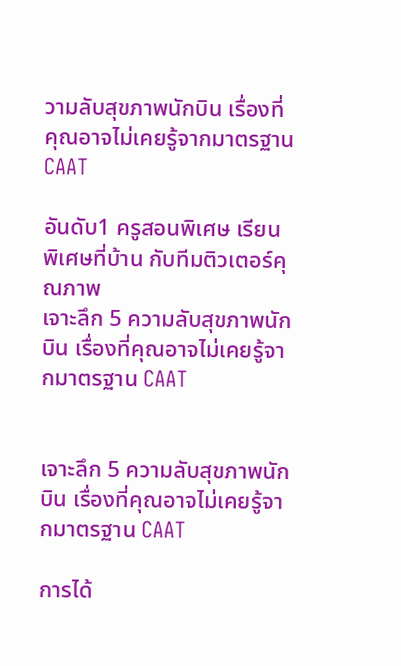วามลับสุขภาพนักบิน เรื่องที่คุณอาจไม่เคยรู้จากมาตรฐาน CAAT

อันดับ1 ครูสอนพิเศษ เรียนพิเศษที่บ้าน กับทีมติวเตอร์คุณภาพ
เจาะลึก 5 ความลับสุขภาพนักบิน เรื่องที่คุณอาจไม่เคยรู้จากมาตรฐาน CAAT


เจาะลึก 5 ความลับสุขภาพนักบิน เรื่องที่คุณอาจไม่เคยรู้จากมาตรฐาน CAAT

การได้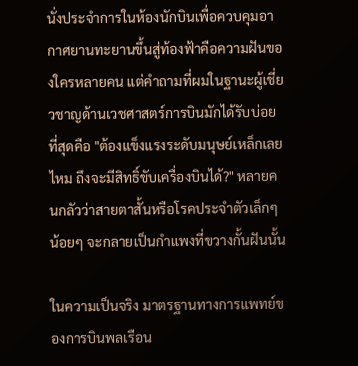นั่งประจำการในห้องนักบินเพื่อควบคุมอากาศยานทะยานขึ้นสู่ท้องฟ้าคือความฝันของใครหลายคน แต่คำถามที่ผมในฐานะผู้เชี่ยวชาญด้านเวชศาสตร์การบินมักได้รับบ่อยที่สุดคือ "ต้องแข็งแรงระดับมนุษย์เหล็กเลยไหม ถึงจะมีสิทธิ์ขับเครื่องบินได้?" หลายคนกลัวว่าสายตาสั้นหรือโรคประจำตัวเล็กๆ น้อยๆ จะกลายเป็นกำแพงที่ขวางกั้นฝันนั้น

ในความเป็นจริง มาตรฐานทางการแพทย์ของการบินพลเรือน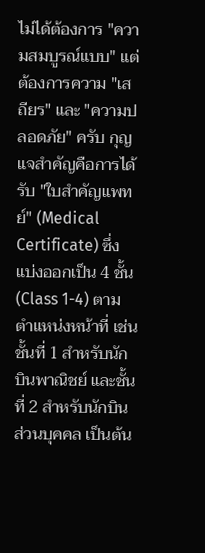ไม่ได้ต้องการ "ความสมบูรณ์แบบ" แต่ต้องการความ "เสถียร" และ "ความปลอดภัย" ครับ กุญแจสำคัญคือการได้รับ "ใบสำคัญแพทย์" (Medical Certificate) ซึ่งแบ่งออกเป็น 4 ชั้น (Class 1-4) ตามตำแหน่งหน้าที่ เช่น ชั้นที่ 1 สำหรับนักบินพาณิชย์ และชั้นที่ 2 สำหรับนักบินส่วนบุคคล เป็นต้น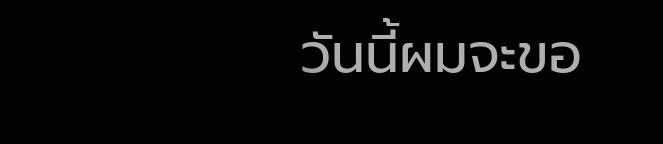วันนี้ผมจะขอ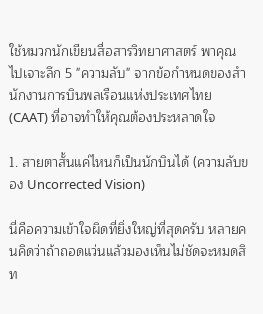ใช้หมวกนักเขียนสื่อสารวิทยาศาสตร์ พาคุณไปเจาะลึก 5 "ความลับ" จากข้อกำหนดของสำนักงานการบินพลเรือนแห่งประเทศไทย (CAAT) ที่อาจทำให้คุณต้องประหลาดใจ

1. สายตาสั้นแค่ไหนก็เป็นนักบินได้ (ความลับของ Uncorrected Vision)

นี่คือความเข้าใจผิดที่ยิ่งใหญ่ที่สุดครับ หลายคนคิดว่าถ้าถอดแว่นแล้วมองเห็นไม่ชัดจะหมดสิท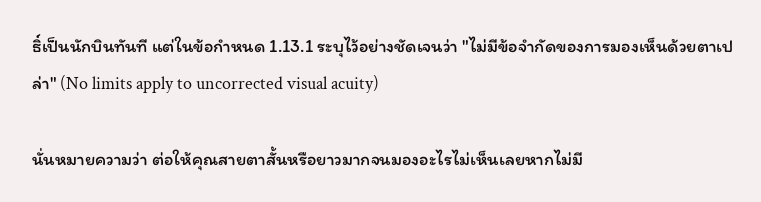ธิ์เป็นนักบินทันที แต่ในข้อกำหนด 1.13.1 ระบุไว้อย่างชัดเจนว่า "ไม่มีข้อจำกัดของการมองเห็นด้วยตาเปล่า" (No limits apply to uncorrected visual acuity)

นั่นหมายความว่า ต่อให้คุณสายตาสั้นหรือยาวมากจนมองอะไรไม่เห็นเลยหากไม่มี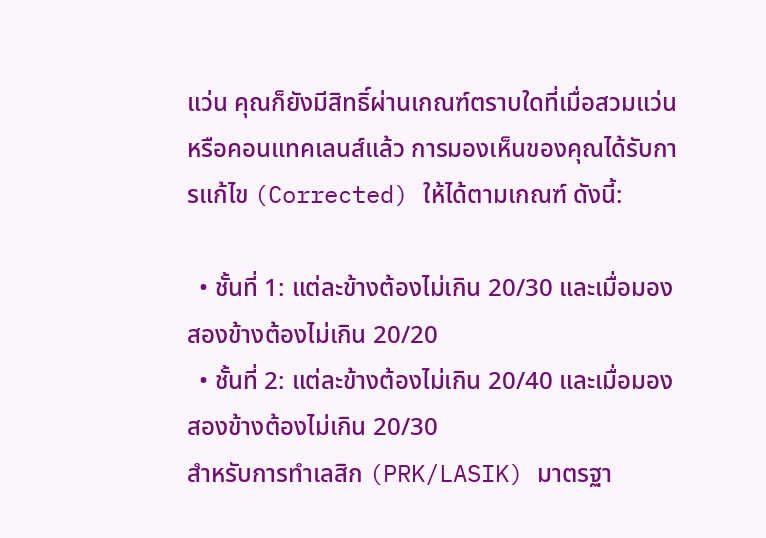แว่น คุณก็ยังมีสิทธิ์ผ่านเกณฑ์ตราบใดที่เมื่อสวมแว่นหรือคอนแทคเลนส์แล้ว การมองเห็นของคุณได้รับการแก้ไข (Corrected) ให้ได้ตามเกณฑ์ ดังนี้:

  • ชั้นที่ 1: แต่ละข้างต้องไม่เกิน 20/30 และเมื่อมองสองข้างต้องไม่เกิน 20/20
  • ชั้นที่ 2: แต่ละข้างต้องไม่เกิน 20/40 และเมื่อมองสองข้างต้องไม่เกิน 20/30
สำหรับการทำเลสิก (PRK/LASIK) มาตรฐา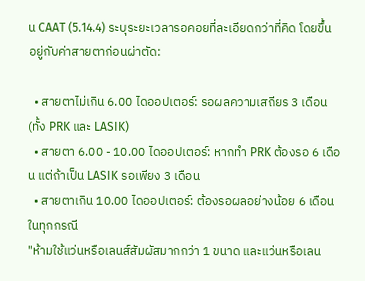น CAAT (5.14.4) ระบุระยะเวลารอคอยที่ละเอียดกว่าที่คิด โดยขึ้นอยู่กับค่าสายตาก่อนผ่าตัด:

  • สายตาไม่เกิน 6.00 ไดออปเตอร์: รอผลความเสถียร 3 เดือน (ทั้ง PRK และ LASIK)
  • สายตา 6.00 - 10.00 ไดออปเตอร์: หากทำ PRK ต้องรอ 6 เดือน แต่ถ้าเป็น LASIK รอเพียง 3 เดือน
  • สายตาเกิน 10.00 ไดออปเตอร์: ต้องรอผลอย่างน้อย 6 เดือนในทุกกรณี
"ห้ามใช้แว่นหรือเลนส์สัมผัสมากกว่า 1 ขนาด และแว่นหรือเลน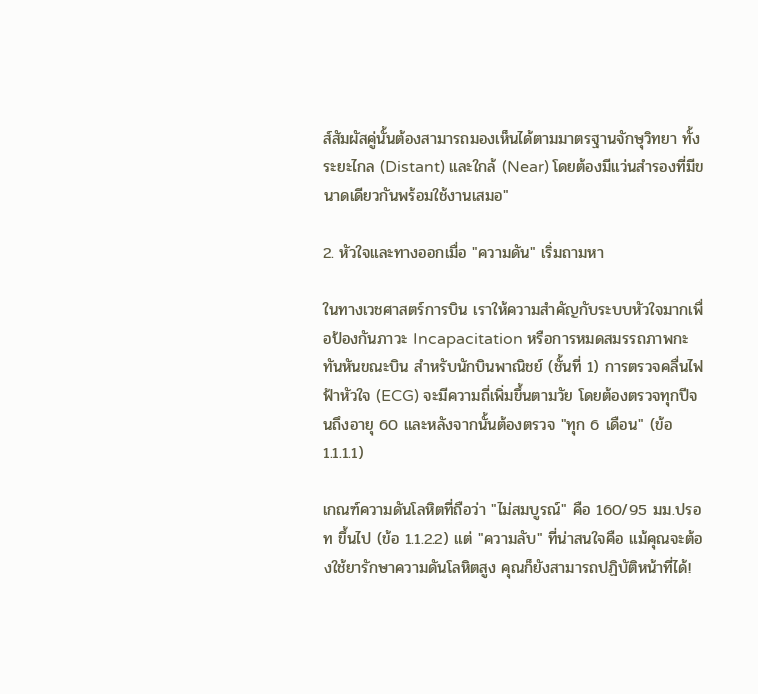ส์สัมผัสคู่นั้นต้องสามารถมองเห็นได้ตามมาตรฐานจักษุวิทยา ทั้งระยะไกล (Distant) และใกล้ (Near) โดยต้องมีแว่นสำรองที่มีขนาดเดียวกันพร้อมใช้งานเสมอ"

2. หัวใจและทางออกเมื่อ "ความดัน" เริ่มถามหา

ในทางเวชศาสตร์การบิน เราให้ความสำคัญกับระบบหัวใจมากเพื่อป้องกันภาวะ Incapacitation หรือการหมดสมรรถภาพกะทันหันขณะบิน สำหรับนักบินพาณิชย์ (ชั้นที่ 1) การตรวจคลื่นไฟฟ้าหัวใจ (ECG) จะมีความถี่เพิ่มขึ้นตามวัย โดยต้องตรวจทุกปีจนถึงอายุ 60 และหลังจากนั้นต้องตรวจ "ทุก 6 เดือน" (ข้อ 1.1.1.1)

เกณฑ์ความดันโลหิตที่ถือว่า "ไม่สมบูรณ์" คือ 160/95 มม.ปรอท ขึ้นไป (ข้อ 1.1.2.2) แต่ "ความลับ" ที่น่าสนใจคือ แม้คุณจะต้องใช้ยารักษาความดันโลหิตสูง คุณก็ยังสามารถปฏิบัติหน้าที่ได้!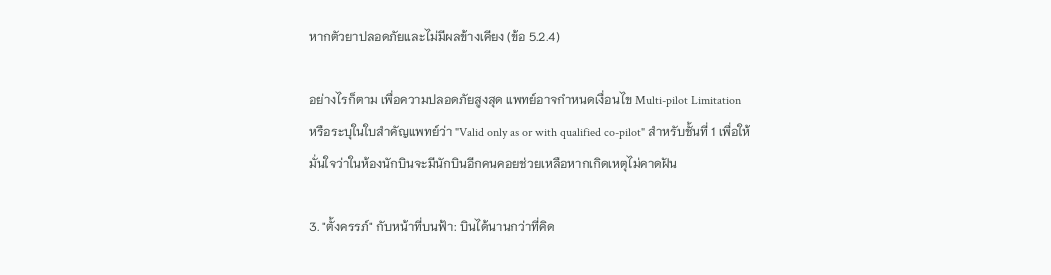หากตัวยาปลอดภัยและไม่มีผลข้างเคียง (ข้อ 5.2.4)

อย่างไรก็ตาม เพื่อความปลอดภัยสูงสุด แพทย์อาจกำหนดเงื่อนไข Multi-pilot Limitation หรือระบุในใบสำคัญแพทย์ว่า "Valid only as or with qualified co-pilot" สำหรับชั้นที่ 1 เพื่อให้มั่นใจว่าในห้องนักบินจะมีนักบินอีกคนคอยช่วยเหลือหากเกิดเหตุไม่คาดฝัน

3. "ตั้งครรภ์" กับหน้าที่บนฟ้า: บินได้นานกว่าที่คิด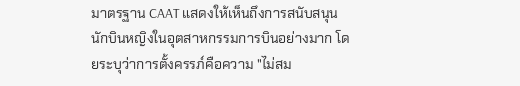มาตรฐาน CAAT แสดงให้เห็นถึงการสนับสนุนนักบินหญิงในอุตสาหกรรมการบินอย่างมาก โดยระบุว่าการตั้งครรภ์คือความ "ไม่สม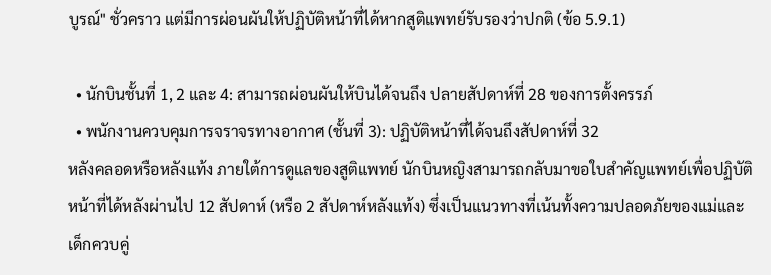บูรณ์" ชั่วคราว แต่มีการผ่อนผันให้ปฏิบัติหน้าที่ได้หากสูติแพทย์รับรองว่าปกติ (ข้อ 5.9.1)

  • นักบินชั้นที่ 1, 2 และ 4: สามารถผ่อนผันให้บินได้จนถึง ปลายสัปดาห์ที่ 28 ของการตั้งครรภ์
  • พนักงานควบคุมการจราจรทางอากาศ (ชั้นที่ 3): ปฏิบัติหน้าที่ได้จนถึงสัปดาห์ที่ 32
หลังคลอดหรือหลังแท้ง ภายใต้การดูแลของสูติแพทย์ นักบินหญิงสามารถกลับมาขอใบสำคัญแพทย์เพื่อปฏิบัติหน้าที่ได้หลังผ่านไป 12 สัปดาห์ (หรือ 2 สัปดาห์หลังแท้ง) ซึ่งเป็นแนวทางที่เน้นทั้งความปลอดภัยของแม่และเด็กควบคู่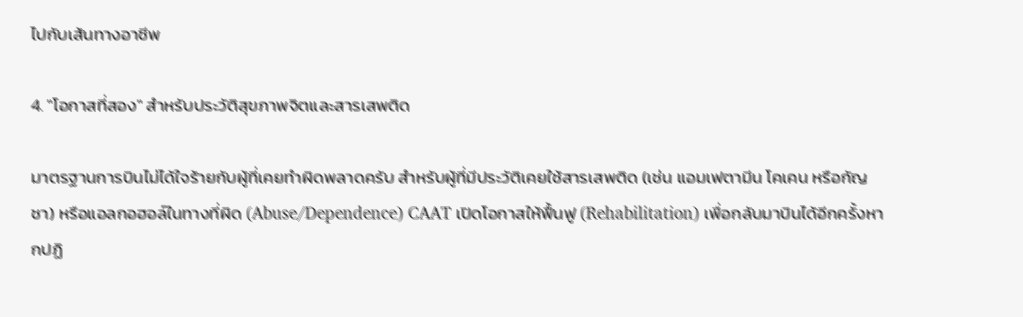ไปกับเส้นทางอาชีพ

4. "โอกาสที่สอง" สำหรับประวัติสุขภาพจิตและสารเสพติด

มาตรฐานการบินไม่ได้ใจร้ายกับผู้ที่เคยทำผิดพลาดครับ สำหรับผู้ที่มีประวัติเคยใช้สารเสพติด (เช่น แอมเฟตามีน โคเคน หรือกัญชา) หรือแอลกอฮอล์ในทางที่ผิด (Abuse/Dependence) CAAT เปิดโอกาสให้ฟื้นฟู (Rehabilitation) เพื่อกลับมาบินได้อีกครั้งหากปฏิ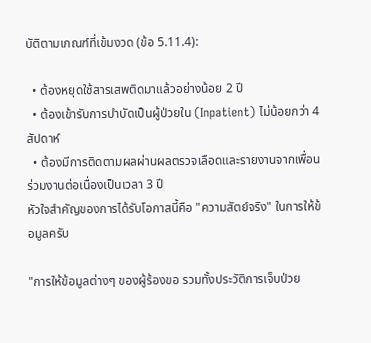บัติตามเกณฑ์ที่เข้มงวด (ข้อ 5.11.4):

  • ต้องหยุดใช้สารเสพติดมาแล้วอย่างน้อย 2 ปี
  • ต้องเข้ารับการบำบัดเป็นผู้ป่วยใน (Inpatient) ไม่น้อยกว่า 4 สัปดาห์
  • ต้องมีการติดตามผลผ่านผลตรวจเลือดและรายงานจากเพื่อนร่วมงานต่อเนื่องเป็นเวลา 3 ปี
หัวใจสำคัญของการได้รับโอกาสนี้คือ "ความสัตย์จริง" ในการให้ข้อมูลครับ

"การให้ข้อมูลต่างๆ ของผู้ร้องขอ รวมทั้งประวัติการเจ็บป่วย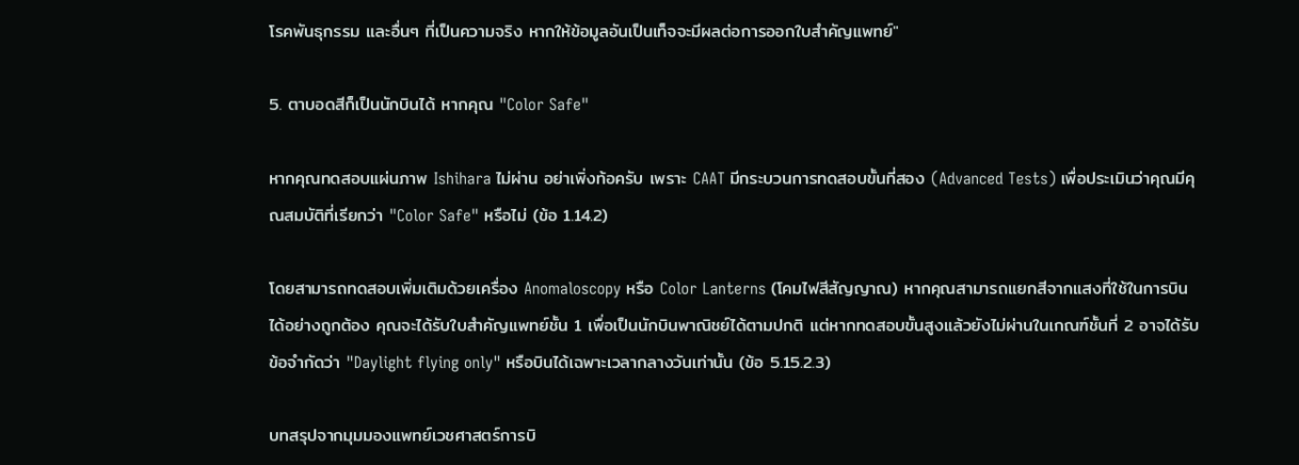โรคพันธุกรรม และอื่นๆ ที่เป็นความจริง หากให้ข้อมูลอันเป็นเท็จจะมีผลต่อการออกใบสำคัญแพทย์"

5. ตาบอดสีก็เป็นนักบินได้ หากคุณ "Color Safe"

หากคุณทดสอบแผ่นภาพ Ishihara ไม่ผ่าน อย่าเพิ่งท้อครับ เพราะ CAAT มีกระบวนการทดสอบขั้นที่สอง (Advanced Tests) เพื่อประเมินว่าคุณมีคุณสมบัติที่เรียกว่า "Color Safe" หรือไม่ (ข้อ 1.14.2)

โดยสามารถทดสอบเพิ่มเติมด้วยเครื่อง Anomaloscopy หรือ Color Lanterns (โคมไฟสีสัญญาณ) หากคุณสามารถแยกสีจากแสงที่ใช้ในการบินได้อย่างถูกต้อง คุณจะได้รับใบสำคัญแพทย์ชั้น 1 เพื่อเป็นนักบินพาณิชย์ได้ตามปกติ แต่หากทดสอบขั้นสูงแล้วยังไม่ผ่านในเกณฑ์ชั้นที่ 2 อาจได้รับข้อจำกัดว่า "Daylight flying only" หรือบินได้เฉพาะเวลากลางวันเท่านั้น (ข้อ 5.15.2.3)

บทสรุปจากมุมมองแพทย์เวชศาสตร์การบิ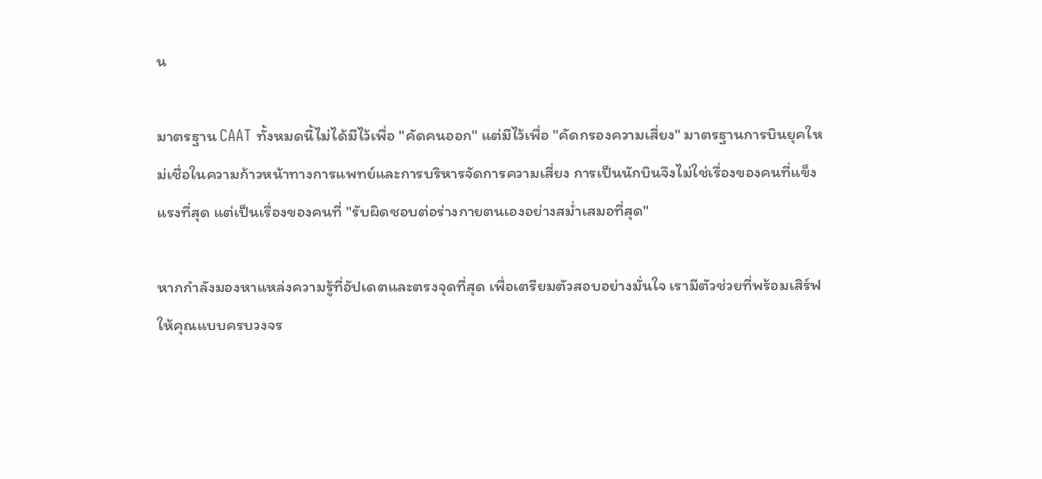น

มาตรฐาน CAAT ทั้งหมดนี้ไม่ได้มีไว้เพื่อ "คัดคนออก" แต่มีไว้เพื่อ "คัดกรองความเสี่ยง" มาตรฐานการบินยุคใหม่เชื่อในความก้าวหน้าทางการแพทย์และการบริหารจัดการความเสี่ยง การเป็นนักบินจึงไม่ใช่เรื่องของคนที่แข็งแรงที่สุด แต่เป็นเรื่องของคนที่ "รับผิดชอบต่อร่างกายตนเองอย่างสม่ำเสมอที่สุด"

หากกำลังมองหาแหล่งความรู้ที่อัปเดตและตรงจุดที่สุด เพื่อเตรียมตัวสอบอย่างมั่นใจ เรามีตัวช่วยที่พร้อมเสิร์ฟให้คุณแบบครบวงจร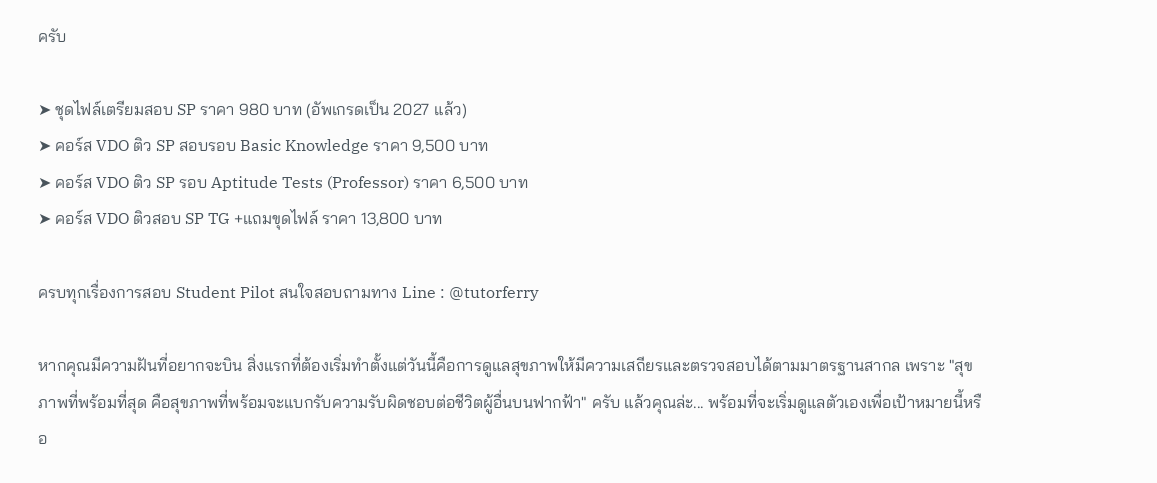ครับ

➤ ชุดไฟล์เตรียมสอบ SP ราคา 980 บาท (อัพเกรดเป็น 2027 แล้ว)
➤ คอร์ส VDO ติว SP สอบรอบ Basic Knowledge ราคา 9,500 บาท
➤ คอร์ส VDO ติว SP รอบ Aptitude Tests (Professor) ราคา 6,500 บาท
➤ คอร์ส VDO ติวสอบ SP TG +แถมขุดไฟล์ ราคา 13,800 บาท

ครบทุกเรื่องการสอบ Student Pilot สนใจสอบถามทาง Line : @tutorferry

หากคุณมีความฝันที่อยากจะบิน สิ่งแรกที่ต้องเริ่มทำตั้งแต่วันนี้คือการดูแลสุขภาพให้มีความเสถียรและตรวจสอบได้ตามมาตรฐานสากล เพราะ "สุขภาพที่พร้อมที่สุด คือสุขภาพที่พร้อมจะแบกรับความรับผิดชอบต่อชีวิตผู้อื่นบนฟากฟ้า" ครับ แล้วคุณล่ะ... พร้อมที่จะเริ่มดูแลตัวเองเพื่อเป้าหมายนี้หรือ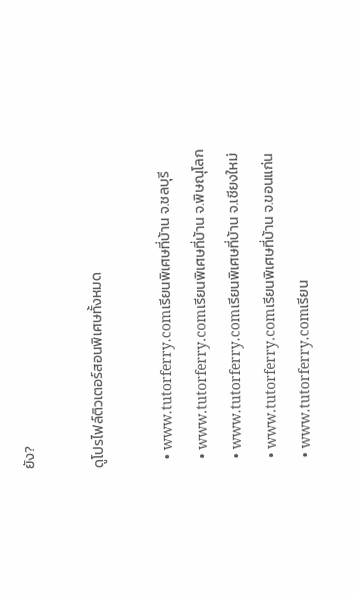ยัง?

ดูโปรไฟล์ติวเตอร์สอนพิเศษทั้งหมด

  • www.tutorferry.comเรียนพิเศษที่บ้าน จ.ชลบุรี
  • www.tutorferry.comเรียนพิเศษที่บ้าน จ.พิษณุโลก
  • www.tutorferry.comเรียนพิเศษที่บ้าน จ.เชียงใหม่
  • www.tutorferry.comเรียนพิเศษที่บ้าน จ.ขอนแก่น
  • www.tutorferry.comเรียน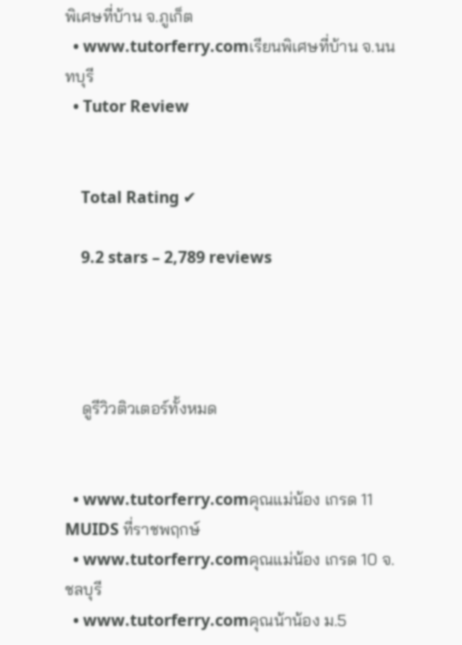พิเศษที่บ้าน จ.ภูเก็ต
  • www.tutorferry.comเรียนพิเศษที่บ้าน จ.นนทบุรี
  • Tutor Review


    Total Rating ✔

    9.2 stars – 2,789 reviews




    ดูรีวิวติวเตอร์ทั้งหมด


  • www.tutorferry.comคุณแม่น้อง เกรด 11 MUIDS ที่ราชพฤกษ์
  • www.tutorferry.comคุณแม่น้อง เกรด 10 จ.ชลบุรี
  • www.tutorferry.comคุณน้าน้อง ม.5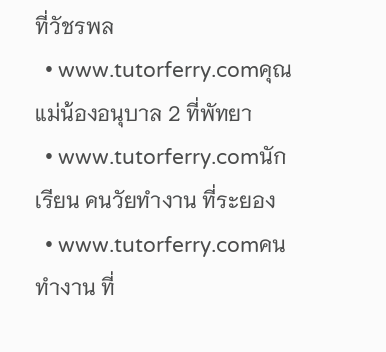ที่วัชรพล
  • www.tutorferry.comคุณแม่น้องอนุบาล 2 ที่พัทยา
  • www.tutorferry.comนักเรียน คนวัยทำงาน ที่ระยอง
  • www.tutorferry.comคนทำงาน ที่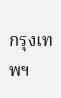กรุงเทพฯ